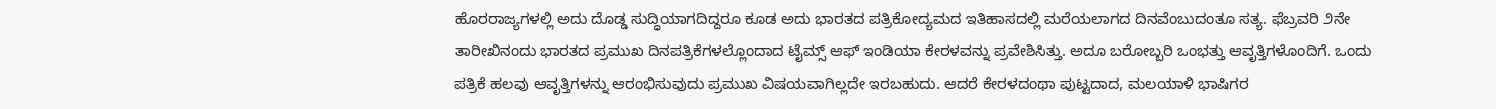ಹೊರರಾಜ್ಯಗಳಲ್ಲಿ ಅದು ದೊಡ್ಡ ಸುದ್ಧಿಯಾಗದಿದ್ದರೂ ಕೂಡ ಅದು ಭಾರತದ ಪತ್ರಿಕೋದ್ಯಮದ ಇತಿಹಾಸದಲ್ಲಿ ಮರೆಯಲಾಗದ ದಿನವೆಂಬುದಂತೂ ಸತ್ಯ. ಫೆಬ್ರವರಿ ೨ನೇ ತಾರೀಖಿನಂದು ಭಾರತದ ಪ್ರಮುಖ ದಿನಪತ್ರಿಕೆಗಳಲ್ಲೊಂದಾದ ಟೈಮ್ಸ್ ಆಫ್ ಇಂಡಿಯಾ ಕೇರಳವನ್ನು ಪ್ರವೇಶಿಸಿತ್ತು. ಅದೂ ಬರೋಬ್ಬರಿ ಒಂಭತ್ತು ಆವೃತ್ತಿಗಳೊಂದಿಗೆ. ಒಂದು ಪತ್ರಿಕೆ ಹಲವು ಆವೃತ್ತಿಗಳನ್ನು ಆರಂಭಿಸುವುದು ಪ್ರಮುಖ ವಿಷಯವಾಗಿಲ್ಲದೇ ಇರಬಹುದು. ಆದರೆ ಕೇರಳದಂಥಾ ಪುಟ್ಟದಾದ, ಮಲಯಾಳಿ ಭಾಷಿಗರ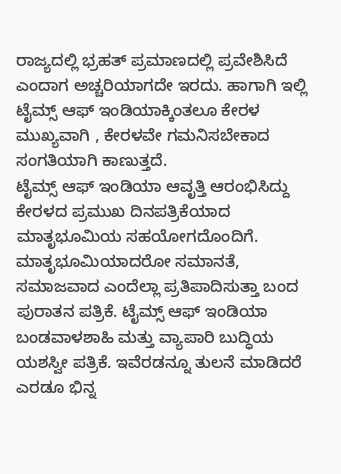ರಾಜ್ಯದಲ್ಲಿ ಭ್ರಹತ್ ಪ್ರಮಾಣದಲ್ಲಿ ಪ್ರವೇಶಿಸಿದೆ ಎಂದಾಗ ಅಚ್ಚರಿಯಾಗದೇ ಇರದು. ಹಾಗಾಗಿ ಇಲ್ಲಿ ಟೈಮ್ಸ್ ಆಫ್ ಇಂಡಿಯಾಕ್ಕಿಂತಲೂ ಕೇರಳ ಮುಖ್ಯವಾಗಿ , ಕೇರಳವೇ ಗಮನಿಸಬೇಕಾದ ಸಂಗತಿಯಾಗಿ ಕಾಣುತ್ತದೆ.
ಟೈಮ್ಸ್ ಆಫ್ ಇಂಡಿಯಾ ಆವೃತ್ತಿ ಆರಂಭಿಸಿದ್ದು ಕೇರಳದ ಪ್ರಮುಖ ದಿನಪತ್ರಿಕೆಯಾದ ಮಾತೃಭೂಮಿಯ ಸಹಯೋಗದೊಂದಿಗೆ. ಮಾತೃಭೂಮಿಯಾದರೋ ಸಮಾನತೆ, ಸಮಾಜವಾದ ಎಂದೆಲ್ಲಾ ಪ್ರತಿಪಾದಿಸುತ್ತಾ ಬಂದ ಪುರಾತನ ಪತ್ರಿಕೆ. ಟೈಮ್ಸ್ ಆಫ್ ಇಂಡಿಯಾ ಬಂಡವಾಳಶಾಹಿ ಮತ್ತು ವ್ಯಾಪಾರಿ ಬುದ್ಧಿಯ ಯಶಸ್ವೀ ಪತ್ರಿಕೆ. ಇವೆರಡನ್ನೂ ತುಲನೆ ಮಾಡಿದರೆ ಎರಡೂ ಭಿನ್ನ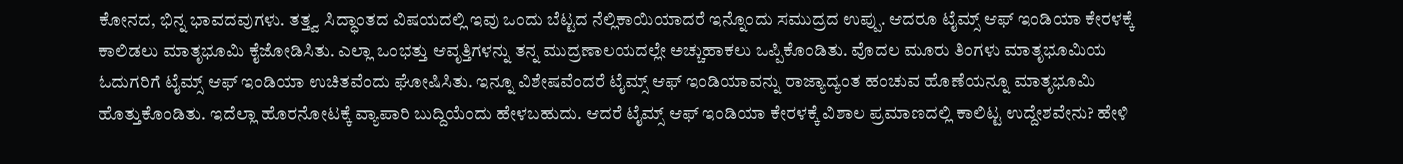ಕೋನದ, ಭಿನ್ನ ಭಾವದವುಗಳು. ತತ್ತ್ವ ಸಿದ್ಧಾಂತದ ವಿಷಯದಲ್ಲಿ ಇವು ಒಂದು ಬೆಟ್ಟದ ನೆಲ್ಲಿಕಾಯಿಯಾದರೆ ಇನ್ನೊಂದು ಸಮುದ್ರದ ಉಪ್ಪು. ಆದರೂ ಟೈಮ್ಸ್ ಆಫ್ ಇಂಡಿಯಾ ಕೇರಳಕ್ಕೆ ಕಾಲಿಡಲು ಮಾತೃಭೂಮಿ ಕೈಜೋಡಿಸಿತು. ಎಲ್ಲಾ ಒಂಭತ್ತು ಆವೃತ್ತಿಗಳನ್ನು ತನ್ನ ಮುದ್ರಣಾಲಯದಲ್ಲೇ ಅಚ್ಚುಹಾಕಲು ಒಪ್ಪಿಕೊಂಡಿತು. ವೊದಲ ಮೂರು ತಿಂಗಳು ಮಾತೃಭೂಮಿಯ ಓದುಗರಿಗೆ ಟೈಮ್ಸ್ ಆಫ್ ಇಂಡಿಯಾ ಉಚಿತವೆಂದು ಘೋಷಿಸಿತು. ಇನ್ನೂ ವಿಶೇಷವೆಂದರೆ ಟೈಮ್ಸ್ ಆಫ್ ಇಂಡಿಯಾವನ್ನು ರಾಜ್ಯಾದ್ಯಂತ ಹಂಚುವ ಹೊಣೆಯನ್ನೂ ಮಾತೃಭೂಮಿ ಹೊತ್ತುಕೊಂಡಿತು. ಇದೆಲ್ಲಾ ಹೊರನೋಟಕ್ಕೆ ವ್ಯಾಪಾರಿ ಬುದ್ದಿಯೆಂದು ಹೇಳಬಹುದು. ಆದರೆ ಟೈಮ್ಸ್ ಆಫ್ ಇಂಡಿಯಾ ಕೇರಳಕ್ಕೆ ವಿಶಾಲ ಪ್ರಮಾಣದಲ್ಲಿ ಕಾಲಿಟ್ಟ ಉದ್ದೇಶವೇನು? ಹೇಳಿ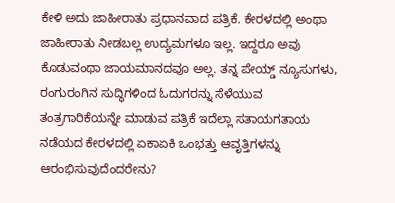ಕೇಳಿ ಅದು ಜಾಹೀರಾತು ಪ್ರಧಾನವಾದ ಪತ್ರಿಕೆ. ಕೇರಳದಲ್ಲಿ ಅಂಥಾ ಜಾಹೀರಾತು ನೀಡಬಲ್ಲ ಉದ್ಯಮಗಳೂ ಇಲ್ಲ. ಇದ್ದರೂ ಅವು ಕೊಡುವಂಥಾ ಜಾಯಮಾನದವೂ ಅಲ್ಲ. ತನ್ನ ಪೇಯ್ಡ್ ನ್ಯೂಸುಗಳು, ರಂಗುರಂಗಿನ ಸುದ್ಧಿಗಳಿಂದ ಓದುಗರನ್ನು ಸೆಳೆಯುವ ತಂತ್ರಗಾರಿಕೆಯನ್ನೇ ಮಾಡುವ ಪತ್ರಿಕೆ ಇದೆಲ್ಲಾ ಸತಾಯಗತಾಯ ನಡೆಯದ ಕೇರಳದಲ್ಲಿ ಏಕಾಏಕಿ ಒಂಭತ್ತು ಆವೃತ್ತಿಗಳನ್ನು ಆರಂಭಿಸುವುದೆಂದರೇನು?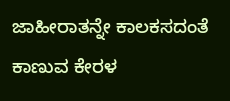ಜಾಹೀರಾತನ್ನೇ ಕಾಲಕಸದಂತೆ ಕಾಣುವ ಕೇರಳ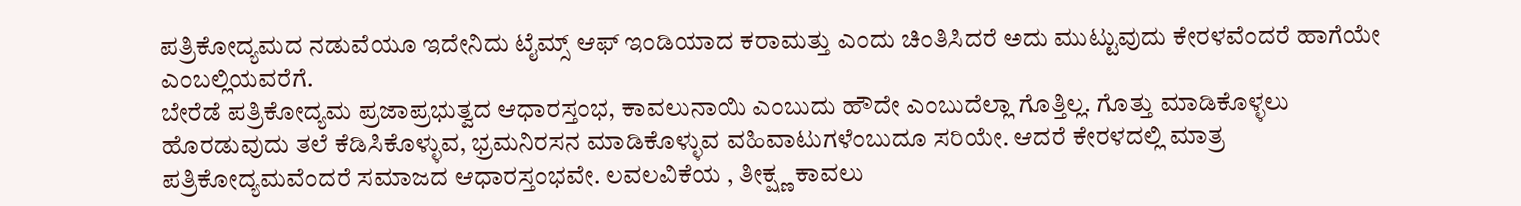ಪತ್ರಿಕೋದ್ಯಮದ ನಡುವೆಯೂ ಇದೇನಿದು ಟೈಮ್ಸ್ ಆಫ್ ಇಂಡಿಯಾದ ಕರಾಮತ್ತು ಎಂದು ಚಿಂತಿಸಿದರೆ ಅದು ಮುಟ್ಟುವುದು ಕೇರಳವೆಂದರೆ ಹಾಗೆಯೇ ಎಂಬಲ್ಲಿಯವರೆಗೆ.
ಬೇರೆಡೆ ಪತ್ರಿಕೋದ್ಯಮ ಪ್ರಜಾಪ್ರಭುತ್ವದ ಆಧಾರಸ್ತಂಭ, ಕಾವಲುನಾಯಿ ಎಂಬುದು ಹೌದೇ ಎಂಬುದೆಲ್ಲಾ ಗೊತ್ತಿಲ್ಲ. ಗೊತ್ತು ಮಾಡಿಕೊಳ್ಳಲು ಹೊರಡುವುದು ತಲೆ ಕೆಡಿಸಿಕೊಳ್ಳುವ, ಭ್ರಮನಿರಸನ ಮಾಡಿಕೊಳ್ಳುವ ವಹಿವಾಟುಗಳೆಂಬುದೂ ಸರಿಯೇ. ಆದರೆ ಕೇರಳದಲ್ಲಿ ಮಾತ್ರ ಪತ್ರಿಕೋದ್ಯಮವೆಂದರೆ ಸಮಾಜದ ಆಧಾರಸ್ತಂಭವೇ. ಲವಲವಿಕೆಯ , ತೀಕ್ಷ್ಣ ಕಾವಲು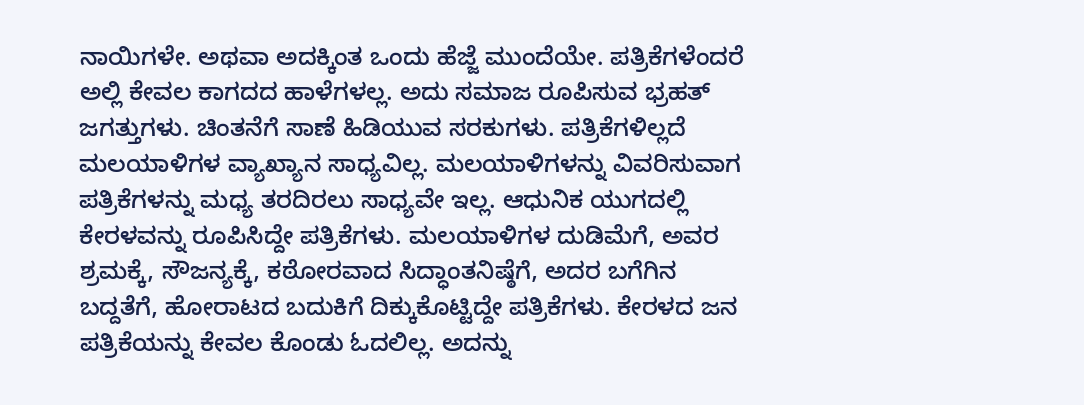ನಾಯಿಗಳೇ. ಅಥವಾ ಅದಕ್ಕಿಂತ ಒಂದು ಹೆಜ್ಜೆ ಮುಂದೆಯೇ. ಪತ್ರಿಕೆಗಳೆಂದರೆ ಅಲ್ಲಿ ಕೇವಲ ಕಾಗದದ ಹಾಳೆಗಳಲ್ಲ. ಅದು ಸಮಾಜ ರೂಪಿಸುವ ಭ್ರಹತ್ ಜಗತ್ತುಗಳು. ಚಿಂತನೆಗೆ ಸಾಣೆ ಹಿಡಿಯುವ ಸರಕುಗಳು. ಪತ್ರಿಕೆಗಳಿಲ್ಲದೆ ಮಲಯಾಳಿಗಳ ವ್ಯಾಖ್ಯಾನ ಸಾಧ್ಯವಿಲ್ಲ. ಮಲಯಾಳಿಗಳನ್ನು ವಿವರಿಸುವಾಗ ಪತ್ರಿಕೆಗಳನ್ನು ಮಧ್ಯ ತರದಿರಲು ಸಾಧ್ಯವೇ ಇಲ್ಲ. ಆಧುನಿಕ ಯುಗದಲ್ಲಿ ಕೇರಳವನ್ನು ರೂಪಿಸಿದ್ದೇ ಪತ್ರಿಕೆಗಳು. ಮಲಯಾಳಿಗಳ ದುಡಿಮೆಗೆ, ಅವರ ಶ್ರಮಕ್ಕೆ, ಸೌಜನ್ಯಕ್ಕೆ, ಕಠೋರವಾದ ಸಿದ್ಧಾಂತನಿಷ್ಠೆಗೆ, ಅದರ ಬಗೆಗಿನ ಬದ್ದತೆಗೆ, ಹೋರಾಟದ ಬದುಕಿಗೆ ದಿಕ್ಕುಕೊಟ್ಟಿದ್ದೇ ಪತ್ರಿಕೆಗಳು. ಕೇರಳದ ಜನ ಪತ್ರಿಕೆಯನ್ನು ಕೇವಲ ಕೊಂಡು ಓದಲಿಲ್ಲ. ಅದನ್ನು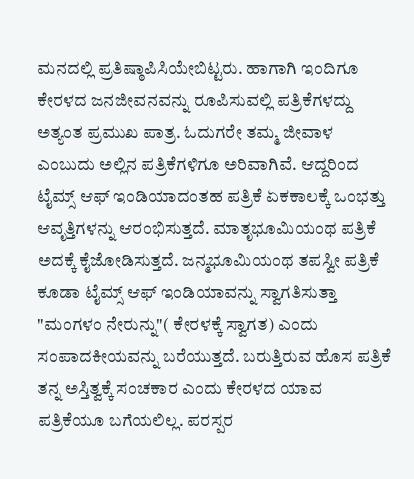ಮನದಲ್ಲಿ ಪ್ರತಿಷ್ಠಾಪಿಸಿಯೇಬಿಟ್ಟರು. ಹಾಗಾಗಿ ಇಂದಿಗೂ ಕೇರಳದ ಜನಜೀವನವನ್ನು ರೂಪಿಸುವಲ್ಲಿ ಪತ್ರಿಕೆಗಳದ್ದು ಅತ್ಯಂತ ಪ್ರಮುಖ ಪಾತ್ರ. ಓದುಗರೇ ತಮ್ಮ ಜೀವಾಳ ಎಂಬುದು ಅಲ್ಲಿನ ಪತ್ರಿಕೆಗಳಿಗೂ ಅರಿವಾಗಿವೆ. ಆದ್ದರಿಂದ ಟೈಮ್ಸ್ ಆಫ್ ಇಂಡಿಯಾದಂತಹ ಪತ್ರಿಕೆ ಏಕಕಾಲಕ್ಕೆ ಒಂಭತ್ತು ಆವೃತ್ತಿಗಳನ್ನು ಆರಂಭಿಸುತ್ತದೆ. ಮಾತೃಭೂಮಿಯಂಥ ಪತ್ರಿಕೆ ಅದಕ್ಕೆ ಕೈಜೋಡಿಸುತ್ತದೆ. ಜನ್ಮಭೂಮಿಯಂಥ ತಪಸ್ವೀ ಪತ್ರಿಕೆ ಕೂಡಾ ಟೈಮ್ಸ್ ಆಫ್ ಇಂಡಿಯಾವನ್ನು ಸ್ವಾಗತಿಸುತ್ತಾ "ಮಂಗಳಂ ನೇರುನ್ನು"( ಕೇರಳಕ್ಕೆ ಸ್ವಾಗತ) ಎಂದು ಸಂಪಾದಕೀಯವನ್ನು ಬರೆಯುತ್ತದೆ. ಬರುತ್ತಿರುವ ಹೊಸ ಪತ್ರಿಕೆ ತನ್ನ ಅಸ್ತಿತ್ವಕ್ಕೆ ಸಂಚಕಾರ ಎಂದು ಕೇರಳದ ಯಾವ ಪತ್ರಿಕೆಯೂ ಬಗೆಯಲಿಲ್ಲ. ಪರಸ್ಪರ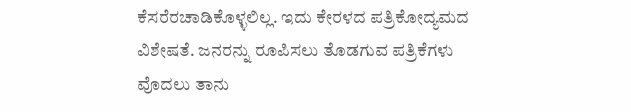ಕೆಸರೆರಚಾಡಿಕೊಳ್ಳಲಿಲ್ಲ. ಇದು ಕೇರಳದ ಪತ್ರಿಕೋದ್ಯಮದ ವಿಶೇಷತೆ. ಜನರನ್ನು ರೂಪಿಸಲು ತೊಡಗುವ ಪತ್ರಿಕೆಗಳು ವೊದಲು ತಾನು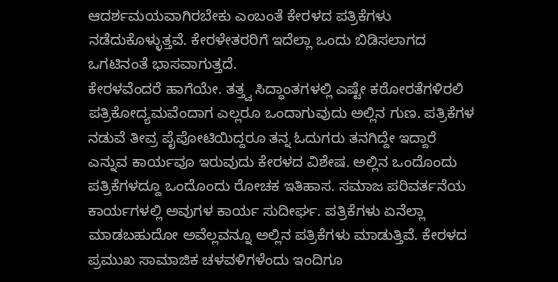ಆದರ್ಶಮಯವಾಗಿರಬೇಕು ಎಂಬಂತೆ ಕೇರಳದ ಪತ್ರಿಕೆಗಳು ನಡೆದುಕೊಳ್ಳುತ್ತವೆ. ಕೇರಳೇತರರಿಗೆ ಇದೆಲ್ಲಾ ಒಂದು ಬಿಡಿಸಲಾಗದ ಒಗಟಿನಂತೆ ಭಾಸವಾಗುತ್ತದೆ.
ಕೇರಳವೆಂದರೆ ಹಾಗೆಯೇ. ತತ್ತ್ವ ಸಿದ್ಧಾಂತಗಳಲ್ಲಿ ಎಷ್ಟೇ ಕಠೋರತೆಗಳಿರಲಿ ಪತ್ರಿಕೋದ್ಯಮವೆಂದಾಗ ಎಲ್ಲರೂ ಒಂದಾಗುವುದು ಅಲ್ಲಿನ ಗುಣ. ಪತ್ರಿಕೆಗಳ ನಡುವೆ ತೀವ್ರ ಪೈಪೋಟಿಯಿದ್ದರೂ ತನ್ನ ಓದುಗರು ತನಗಿದ್ದೇ ಇದ್ದಾರೆ ಎನ್ನುವ ಕಾರ್ಯವೂ ಇರುವುದು ಕೇರಳದ ವಿಶೇಷ. ಅಲ್ಲಿನ ಒಂದೊಂದು ಪತ್ರಿಕೆಗಳದ್ದೂ ಒಂದೊಂದು ರೋಚಕ ಇತಿಹಾಸ. ಸಮಾಜ ಪರಿವರ್ತನೆಯ ಕಾರ್ಯಗಳಲ್ಲಿ ಅವುಗಳ ಕಾರ್ಯ ಸುದೀರ್ಘ. ಪತ್ರಿಕೆಗಳು ಏನೆಲ್ಲಾ ಮಾಡಬಹುದೋ ಅವೆಲ್ಲವನ್ನೂ ಅಲ್ಲಿನ ಪತ್ರಿಕೆಗಳು ಮಾಡುತ್ತಿವೆ. ಕೇರಳದ ಪ್ರಮುಖ ಸಾಮಾಜಿಕ ಚಳವಳಿಗಳೆಂದು ಇಂದಿಗೂ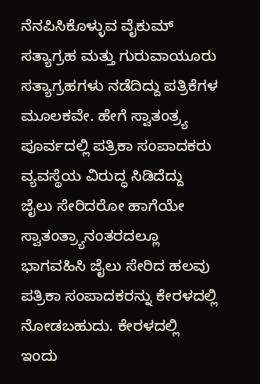ನೆನಪಿಸಿಕೊಳ್ಳುವ ವೈಕುಮ್ ಸತ್ಯಾಗ್ರಹ ಮತ್ತು ಗುರುವಾಯೂರು ಸತ್ಯಾಗ್ರಹಗಳು ನಡೆದಿದ್ದು ಪತ್ರಿಕೆಗಳ ಮೂಲಕವೇ. ಹೇಗೆ ಸ್ವಾತಂತ್ರ್ಯ ಪೂರ್ವದಲ್ಲಿ ಪತ್ರಿಕಾ ಸಂಪಾದಕರು ವ್ಯವಸ್ಥೆಯ ವಿರುದ್ಧ ಸಿಡಿದೆದ್ದು ಜೈಲು ಸೇರಿದರೋ ಹಾಗೆಯೇ ಸ್ವಾತಂತ್ರ್ಯಾನಂತರದಲ್ಲೂ ಭಾಗವಹಿಸಿ ಜೈಲು ಸೇರಿದ ಹಲವು ಪತ್ರಿಕಾ ಸಂಪಾದಕರನ್ನು ಕೇರಳದಲ್ಲಿ ನೋಡಬಹುದು. ಕೇರಳದಲ್ಲಿ ಇಂದು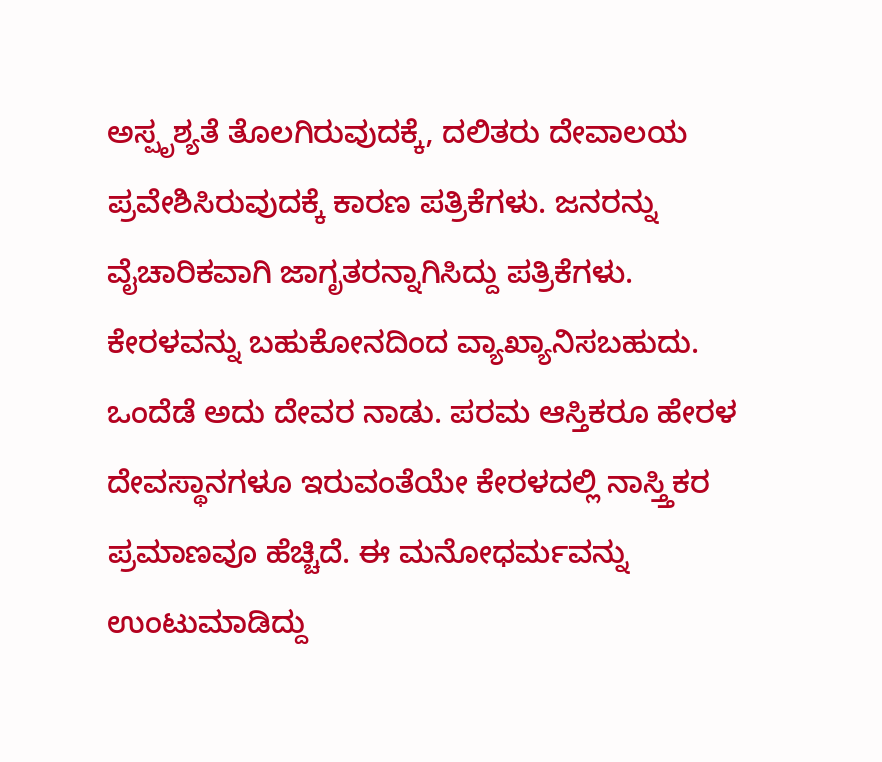ಅಸ್ಪೃಶ್ಯತೆ ತೊಲಗಿರುವುದಕ್ಕೆ, ದಲಿತರು ದೇವಾಲಯ ಪ್ರವೇಶಿಸಿರುವುದಕ್ಕೆ ಕಾರಣ ಪತ್ರಿಕೆಗಳು. ಜನರನ್ನು ವೈಚಾರಿಕವಾಗಿ ಜಾಗೃತರನ್ನಾಗಿಸಿದ್ದು ಪತ್ರಿಕೆಗಳು.
ಕೇರಳವನ್ನು ಬಹುಕೋನದಿಂದ ವ್ಯಾಖ್ಯಾನಿಸಬಹುದು. ಒಂದೆಡೆ ಅದು ದೇವರ ನಾಡು. ಪರಮ ಆಸ್ತಿಕರೂ ಹೇರಳ ದೇವಸ್ಥಾನಗಳೂ ಇರುವಂತೆಯೇ ಕೇರಳದಲ್ಲಿ ನಾಸ್ತ್ತಿಕರ ಪ್ರಮಾಣವೂ ಹೆಚ್ಚಿದೆ. ಈ ಮನೋಧರ್ಮವನ್ನು ಉಂಟುಮಾಡಿದ್ದು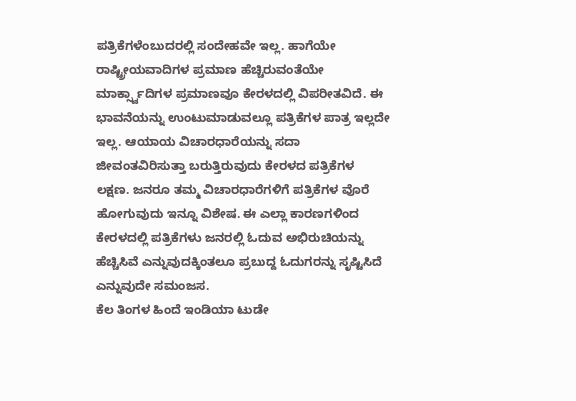ಪತ್ರಿಕೆಗಳೆಂಬುದರಲ್ಲಿ ಸಂದೇಹವೇ ಇಲ್ಲ. ಹಾಗೆಯೇ ರಾಷ್ಟ್ರೀಯವಾದಿಗಳ ಪ್ರಮಾಣ ಹೆಚ್ಚಿರುವಂತೆಯೇ ಮಾರ್ಕ್ಸ್ವಾದಿಗಳ ಪ್ರಮಾಣವೂ ಕೇರಳದಲ್ಲಿ ವಿಪರೀತವಿದೆ. ಈ ಭಾವನೆಯನ್ನು ಉಂಟುಮಾಡುವಲ್ಲೂ ಪತ್ರಿಕೆಗಳ ಪಾತ್ರ ಇಲ್ಲದೇ ಇಲ್ಲ. ಆಯಾಯ ವಿಚಾರಧಾರೆಯನ್ನು ಸದಾ ಜೀವಂತವಿರಿಸುತ್ತಾ ಬರುತ್ತಿರುವುದು ಕೇರಳದ ಪತ್ರಿಕೆಗಳ ಲಕ್ಷಣ. ಜನರೂ ತಮ್ಮ ವಿಚಾರಧಾರೆಗಳಿಗೆ ಪತ್ರಿಕೆಗಳ ವೊರೆ ಹೋಗುವುದು ಇನ್ನೂ ವಿಶೇಷ. ಈ ಎಲ್ಲಾ ಕಾರಣಗಳಿಂದ ಕೇರಳದಲ್ಲಿ ಪತ್ರಿಕೆಗಳು ಜನರಲ್ಲಿ ಓದುವ ಅಭಿರುಚಿಯನ್ನು ಹೆಚ್ಚಿಸಿವೆ ಎನ್ನುವುದಕ್ಕಿಂತಲೂ ಪ್ರಬುದ್ದ ಓದುಗರನ್ನು ಸೃಷ್ಟಿಸಿದೆ ಎನ್ನುವುದೇ ಸಮಂಜಸ.
ಕೆಲ ತಿಂಗಳ ಹಿಂದೆ ಇಂಡಿಯಾ ಟುಡೇ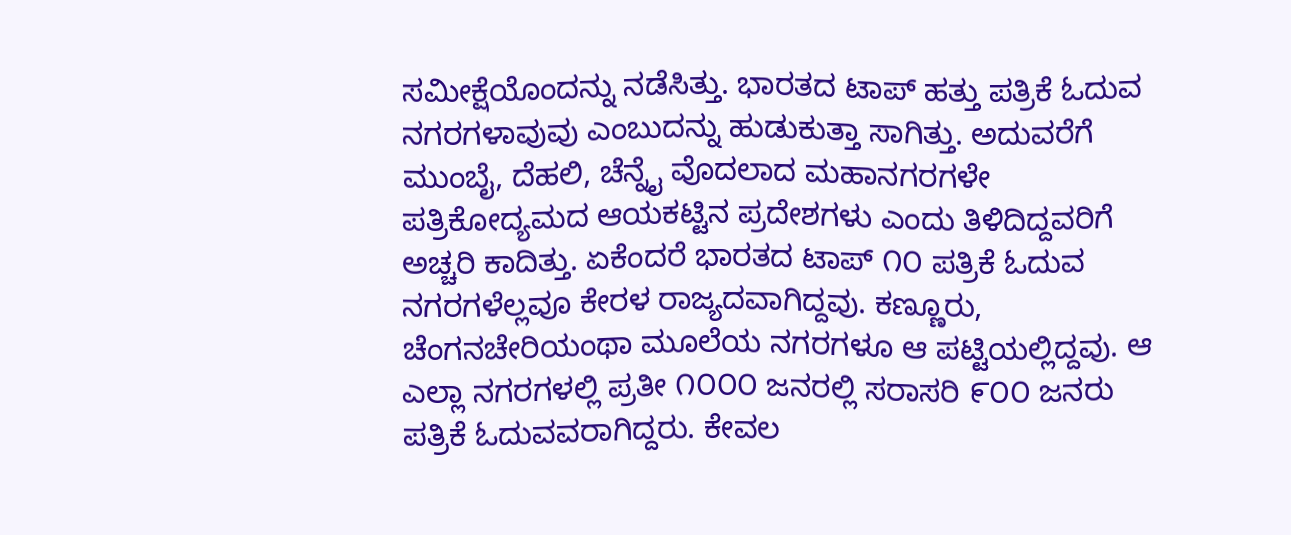ಸಮೀಕ್ಷೆಯೊಂದನ್ನು ನಡೆಸಿತ್ತು. ಭಾರತದ ಟಾಪ್ ಹತ್ತು ಪತ್ರಿಕೆ ಓದುವ ನಗರಗಳಾವುವು ಎಂಬುದನ್ನು ಹುಡುಕುತ್ತಾ ಸಾಗಿತ್ತು. ಅದುವರೆಗೆ ಮುಂಬೈ, ದೆಹಲಿ, ಚೆನ್ನೈ ವೊದಲಾದ ಮಹಾನಗರಗಳೇ ಪತ್ರಿಕೋದ್ಯಮದ ಆಯಕಟ್ಟಿನ ಪ್ರದೇಶಗಳು ಎಂದು ತಿಳಿದಿದ್ದವರಿಗೆ ಅಚ್ಚರಿ ಕಾದಿತ್ತು. ಏಕೆಂದರೆ ಭಾರತದ ಟಾಪ್ ೧೦ ಪತ್ರಿಕೆ ಓದುವ ನಗರಗಳೆಲ್ಲವೂ ಕೇರಳ ರಾಜ್ಯದವಾಗಿದ್ದವು. ಕಣ್ಣೂರು, ಚೆಂಗನಚೇರಿಯಂಥಾ ಮೂಲೆಯ ನಗರಗಳೂ ಆ ಪಟ್ಟಿಯಲ್ಲಿದ್ದವು. ಆ ಎಲ್ಲಾ ನಗರಗಳಲ್ಲಿ ಪ್ರತೀ ೧೦೦೦ ಜನರಲ್ಲಿ ಸರಾಸರಿ ೯೦೦ ಜನರು ಪತ್ರಿಕೆ ಓದುವವರಾಗಿದ್ದರು. ಕೇವಲ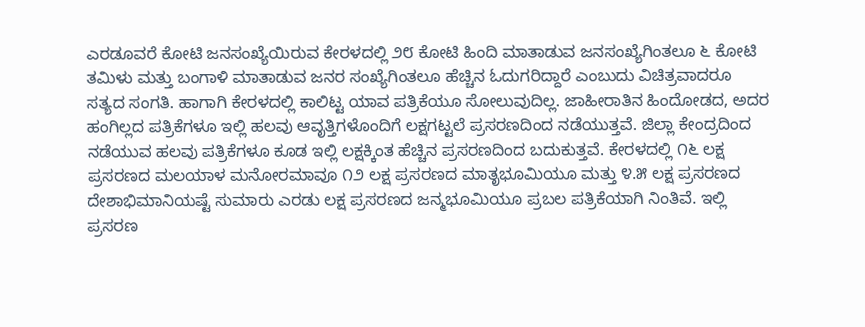ಎರಡೂವರೆ ಕೋಟಿ ಜನಸಂಖ್ಯೆಯಿರುವ ಕೇರಳದಲ್ಲಿ ೨೮ ಕೋಟಿ ಹಿಂದಿ ಮಾತಾಡುವ ಜನಸಂಖ್ಯೆಗಿಂತಲೂ ೬ ಕೋಟಿ ತಮಿಳು ಮತ್ತು ಬಂಗಾಳಿ ಮಾತಾಡುವ ಜನರ ಸಂಖ್ಯೆಗಿಂತಲೂ ಹೆಚ್ಚಿನ ಓದುಗರಿದ್ದಾರೆ ಎಂಬುದು ವಿಚಿತ್ರವಾದರೂ ಸತ್ಯದ ಸಂಗತಿ. ಹಾಗಾಗಿ ಕೇರಳದಲ್ಲಿ ಕಾಲಿಟ್ಟ ಯಾವ ಪತ್ರಿಕೆಯೂ ಸೋಲುವುದಿಲ್ಲ. ಜಾಹೀರಾತಿನ ಹಿಂದೋಡದ, ಅದರ ಹಂಗಿಲ್ಲದ ಪತ್ರಿಕೆಗಳೂ ಇಲ್ಲಿ ಹಲವು ಆವೃತ್ತಿಗಳೊಂದಿಗೆ ಲಕ್ಷಗಟ್ಟಲೆ ಪ್ರಸರಣದಿಂದ ನಡೆಯುತ್ತವೆ. ಜಿಲ್ಲಾ ಕೇಂದ್ರದಿಂದ ನಡೆಯುವ ಹಲವು ಪತ್ರಿಕೆಗಳೂ ಕೂಡ ಇಲ್ಲಿ ಲಕ್ಷಕ್ಕಿಂತ ಹೆಚ್ಚಿನ ಪ್ರಸರಣದಿಂದ ಬದುಕುತ್ತವೆ. ಕೇರಳದಲ್ಲಿ ೧೬ ಲಕ್ಷ ಪ್ರಸರಣದ ಮಲಯಾಳ ಮನೋರಮಾವೂ ೧೨ ಲಕ್ಷ ಪ್ರಸರಣದ ಮಾತೃಭೂಮಿಯೂ ಮತ್ತು ೪.೫ ಲಕ್ಷ ಪ್ರಸರಣದ ದೇಶಾಭಿಮಾನಿಯಷ್ಟೆ ಸುಮಾರು ಎರಡು ಲಕ್ಷ ಪ್ರಸರಣದ ಜನ್ಮಭೂಮಿಯೂ ಪ್ರಬಲ ಪತ್ರಿಕೆಯಾಗಿ ನಿಂತಿವೆ. ಇಲ್ಲಿ ಪ್ರಸರಣ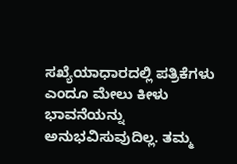ಸಖ್ಯೆಯಾಧಾರದಲ್ಲಿ ಪತ್ರಿಕೆಗಳು ಎಂದೂ ಮೇಲು ಕೀಳು ಭಾವನೆಯನ್ನು ಅನುಭವಿಸುವುದಿಲ್ಲ. ತಮ್ಮ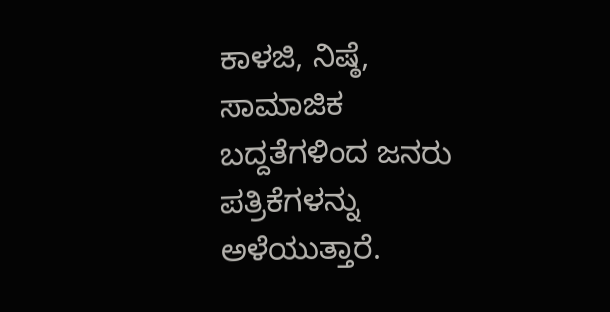ಕಾಳಜಿ, ನಿಷ್ಠೆ, ಸಾಮಾಜಿಕ ಬದ್ದತೆಗಳಿಂದ ಜನರು ಪತ್ರಿಕೆಗಳನ್ನು ಅಳೆಯುತ್ತಾರೆ.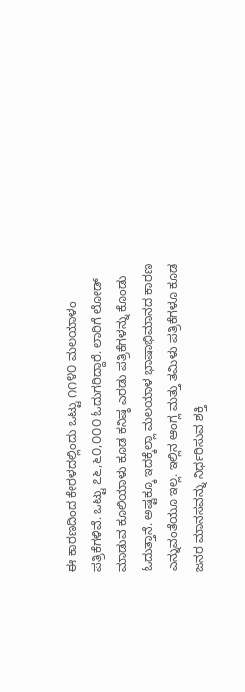ಈ ಕಾರಣದಿಂದ ಕೇರಳದಲ್ಲಿಂದು ಒಟ್ಟು ೧೧೪೦ ಮಲಯಾಳಂ ಪತ್ರಿಕೆಗಳಿವೆ. ಒಟ್ಟು ೭೬,೬೦,೦೦೦ ಓದುಗರಿದ್ದಾರೆ. ಲಾರಿಗೆ ಲೋಡ್ ಮಾಡುವ ಕೂಲಿಯಾಳು ಕೂಡ ಕನಿಷ್ಠ ಎರಡು ಪತ್ರಿಕೆಗಳನ್ನು ಕೊಂಡು ಓದುತ್ತಾನೆ. ಅಷ್ಟಕ್ಕೂ ಇದಕ್ಕೆಲ್ಲಾ ಮಲಯಾಳ ಭಾಷಾಭಿಮಾನದ ಕಾರಣ ಎನ್ನುವಂತೆಯೂ ಇಲ್ಲ. ಇಲ್ಲಿನ ಆಂಗ್ಲ ಮತ್ತು ತಮಿಳು ಪತ್ರಿಕೆಗಳೂ ಕೂಡ ಜನರ ಮಾನಸವನ್ನು ನಿರ್ಧರಿಸುವ ಶಕ್ತಿ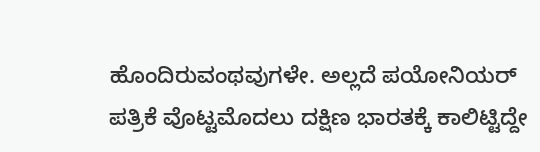ಹೊಂದಿರುವಂಥವುಗಳೇ. ಅಲ್ಲದೆ ಪಯೋನಿಯರ್ ಪತ್ರಿಕೆ ವೊಟ್ಟಮೊದಲು ದಕ್ಷಿಣ ಭಾರತಕ್ಕೆ ಕಾಲಿಟ್ಟಿದ್ದೇ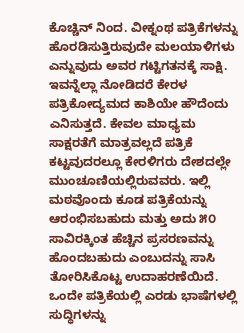ಕೊಚ್ಚಿನ್ ನಿಂದ. ವೀಕ್ನಂಥ ಪತ್ರಿಕೆಗಳನ್ನು ಹೊರಡಿಸುತ್ತಿರುವುದೇ ಮಲಯಾಳಿಗಳು ಎನ್ನುವುದು ಅವರ ಗಟ್ಟಿಗತನಕ್ಕೆ ಸಾಕ್ಷಿ. ಇವನ್ನೆಲ್ಲಾ ನೋಡಿದರೆ ಕೇರಳ ಪತ್ರಿಕೋದ್ಯಮದ ಕಾಶಿಯೇ ಹೌದೆಂದು ಎನಿಸುತ್ತದೆ. ಕೇವಲ ಮಾಧ್ಯಮ ಸಾಕ್ಷರತೆಗೆ ಮಾತ್ರವಲ್ಲದೆ ಪತ್ರಿಕೆ ಕಟ್ಟವುದರಲ್ಲೂ ಕೇರಳಿಗರು ದೇಶದಲ್ಲೇ ಮುಂಚೂಣಿಯಲ್ಲಿರುವವರು. ಇಲ್ಲಿ ಮಠವೊಂದು ಕೂಡ ಪತ್ರಿಕೆಯನ್ನು ಆರಂಭಿಸಬಹುದು ಮತ್ತು ಅದು ೫೦ ಸಾವಿರಕ್ಕಿಂತ ಹೆಚ್ಚಿನ ಪ್ರಸರಣವನ್ನು ಹೊಂದಬಹುದು ಎಂಬುದನ್ನು ಸಾಸಿ ತೋರಿಸಿಕೊಟ್ಟ ಉದಾಹರಣೆಯಿದೆ. ಒಂದೇ ಪತ್ರಿಕೆಯಲ್ಲಿ ಎರಡು ಭಾಷೆಗಳಲ್ಲಿ ಸುದ್ಧಿಗಳನ್ನು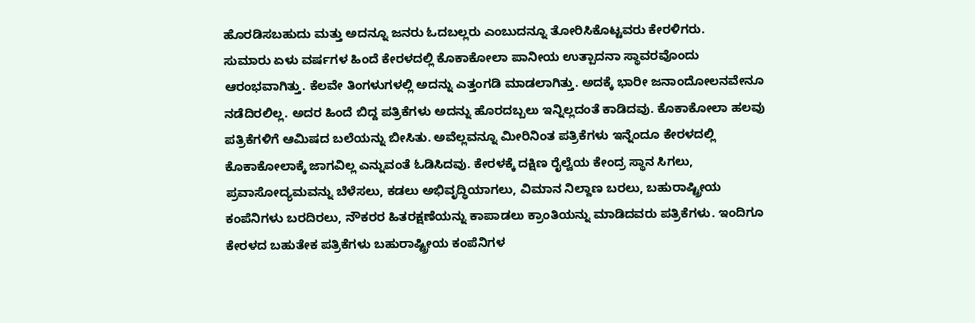ಹೊರಡಿಸಬಹುದು ಮತ್ತು ಅದನ್ನೂ ಜನರು ಓದಬಲ್ಲರು ಎಂಬುದನ್ನೂ ತೋರಿಸಿಕೊಟ್ಟವರು ಕೇರಳಿಗರು.
ಸುಮಾರು ಏಳು ವರ್ಷಗಳ ಹಿಂದೆ ಕೇರಳದಲ್ಲಿ ಕೊಕಾಕೋಲಾ ಪಾನೀಯ ಉತ್ಪಾದನಾ ಸ್ಥಾವರವೊಂದು ಆರಂಭವಾಗಿತ್ತು. ಕೆಲವೇ ತಿಂಗಳುಗಳಲ್ಲಿ ಅದನ್ನು ಎತ್ತಂಗಡಿ ಮಾಡಲಾಗಿತ್ತು. ಅದಕ್ಕೆ ಭಾರೀ ಜನಾಂದೋಲನವೇನೂ ನಡೆದಿರಲಿಲ್ಲ. ಅದರ ಹಿಂದೆ ಬಿದ್ದ ಪತ್ರಿಕೆಗಳು ಅದನ್ನು ಹೊರದಬ್ಬಲು ಇನ್ನಿಲ್ಲದಂತೆ ಕಾಡಿದವು. ಕೊಕಾಕೋಲಾ ಹಲವು ಪತ್ರಿಕೆಗಳಿಗೆ ಆಮಿಷದ ಬಲೆಯನ್ನು ಬೀಸಿತು. ಅವೆಲ್ಲವನ್ನೂ ಮೀರಿನಿಂತ ಪತ್ರಿಕೆಗಳು ಇನ್ನೆಂದೂ ಕೇರಳದಲ್ಲಿ ಕೊಕಾಕೋಲಾಕ್ಕೆ ಜಾಗವಿಲ್ಲ ಎನ್ನುವಂತೆ ಓಡಿಸಿದವು. ಕೇರಳಕ್ಕೆ ದಕ್ಷಿಣ ರೈಲ್ವೆಯ ಕೇಂದ್ರ ಸ್ಥಾನ ಸಿಗಲು, ಪ್ರವಾಸೋದ್ಯಮವನ್ನು ಬೆಳೆಸಲು, ಕಡಲು ಅಭಿವೃದ್ಧಿಯಾಗಲು, ವಿಮಾನ ನಿಲ್ದಾಣ ಬರಲು, ಬಹುರಾಷ್ಟ್ರೀಯ ಕಂಪೆನಿಗಳು ಬರದಿರಲು, ನೌಕರರ ಹಿತರಕ್ಷಣೆಯನ್ನು ಕಾಪಾಡಲು ಕ್ರಾಂತಿಯನ್ನು ಮಾಡಿದವರು ಪತ್ರಿಕೆಗಳು. ಇಂದಿಗೂ ಕೇರಳದ ಬಹುತೇಕ ಪತ್ರಿಕೆಗಳು ಬಹುರಾಷ್ಟ್ರೀಯ ಕಂಪೆನಿಗಳ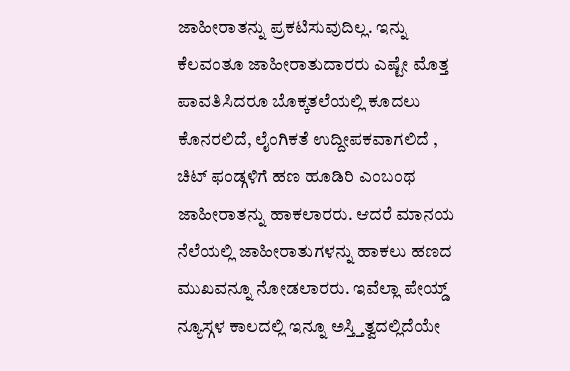ಜಾಹೀರಾತನ್ನು ಪ್ರಕಟಿಸುವುದಿಲ್ಲ. ಇನ್ನು ಕೆಲವಂತೂ ಜಾಹೀರಾತುದಾರರು ಎಷ್ಟೇ ಮೊತ್ತ ಪಾವತಿಸಿದರೂ ಬೊಕ್ಕತಲೆಯಲ್ಲಿ ಕೂದಲು ಕೊನರಲಿದೆ, ಲೈಂಗಿಕತೆ ಉದ್ದೀಪಕವಾಗಲಿದೆ , ಚಿಟ್ ಫಂಡ್ಗಳಿಗೆ ಹಣ ಹೂಡಿರಿ ಎಂಬಂಥ ಜಾಹೀರಾತನ್ನು ಹಾಕಲಾರರು. ಆದರೆ ಮಾನಯ ನೆಲೆಯಲ್ಲಿ ಜಾಹೀರಾತುಗಳನ್ನು ಹಾಕಲು ಹಣದ ಮುಖವನ್ನೂ ನೋಡಲಾರರು. ಇವೆಲ್ಲಾ ಪೇಯ್ಡ್ ನ್ಯೂಸ್ಗಳ ಕಾಲದಲ್ಲಿ ಇನ್ನೂ ಅಸ್ತ್ತಿತ್ವದಲ್ಲಿದೆಯೇ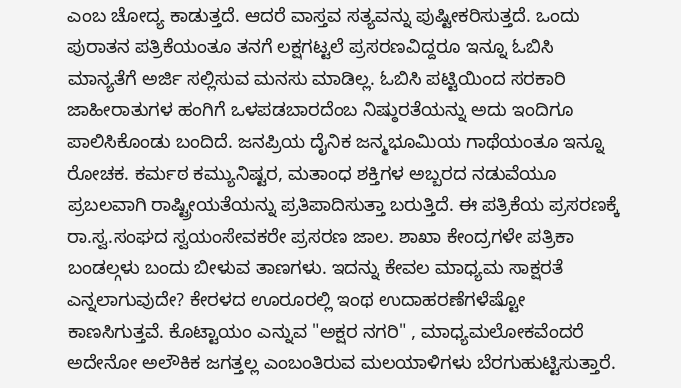ಎಂಬ ಚೋದ್ಯ ಕಾಡುತ್ತದೆ. ಆದರೆ ವಾಸ್ತವ ಸತ್ಯವನ್ನು ಪುಷ್ಟೀಕರಿಸುತ್ತದೆ. ಒಂದು ಪುರಾತನ ಪತ್ರಿಕೆಯಂತೂ ತನಗೆ ಲಕ್ಷಗಟ್ಟಲೆ ಪ್ರಸರಣವಿದ್ದರೂ ಇನ್ನೂ ಓಬಿಸಿ ಮಾನ್ಯತೆಗೆ ಅರ್ಜಿ ಸಲ್ಲಿಸುವ ಮನಸು ಮಾಡಿಲ್ಲ. ಓಬಿಸಿ ಪಟ್ಟಿಯಿಂದ ಸರಕಾರಿ ಜಾಹೀರಾತುಗಳ ಹಂಗಿಗೆ ಒಳಪಡಬಾರದೆಂಬ ನಿಷ್ಠುರತೆಯನ್ನು ಅದು ಇಂದಿಗೂ ಪಾಲಿಸಿಕೊಂಡು ಬಂದಿದೆ. ಜನಪ್ರಿಯ ದೈನಿಕ ಜನ್ಮಭೂಮಿಯ ಗಾಥೆಯಂತೂ ಇನ್ನೂ ರೋಚಕ. ಕರ್ಮಠ ಕಮ್ಯುನಿಷ್ಟರ, ಮತಾಂಧ ಶಕ್ತಿಗಳ ಅಬ್ಬರದ ನಡುವೆಯೂ ಪ್ರಬಲವಾಗಿ ರಾಷ್ಟ್ರೀಯತೆಯನ್ನು ಪ್ರತಿಪಾದಿಸುತ್ತಾ ಬರುತ್ತಿದೆ. ಈ ಪತ್ರಿಕೆಯ ಪ್ರಸರಣಕ್ಕೆ ರಾ.ಸ್ವ.ಸಂಘದ ಸ್ವಯಂಸೇವಕರೇ ಪ್ರಸರಣ ಜಾಲ. ಶಾಖಾ ಕೇಂದ್ರಗಳೇ ಪತ್ರಿಕಾ ಬಂಡಲ್ಗಳು ಬಂದು ಬೀಳುವ ತಾಣಗಳು. ಇದನ್ನು ಕೇವಲ ಮಾಧ್ಯಮ ಸಾಕ್ಷರತೆ ಎನ್ನಲಾಗುವುದೇ? ಕೇರಳದ ಊರೂರಲ್ಲಿ ಇಂಥ ಉದಾಹರಣೆಗಳೆಷ್ಟೋ ಕಾಣಸಿಗುತ್ತವೆ. ಕೊಟ್ಟಾಯಂ ಎನ್ನುವ "ಅಕ್ಷರ ನಗರಿ" , ಮಾಧ್ಯಮಲೋಕವೆಂದರೆ ಅದೇನೋ ಅಲೌಕಿಕ ಜಗತ್ತಲ್ಲ ಎಂಬಂತಿರುವ ಮಲಯಾಳಿಗಳು ಬೆರಗುಹುಟ್ಟಿಸುತ್ತಾರೆ.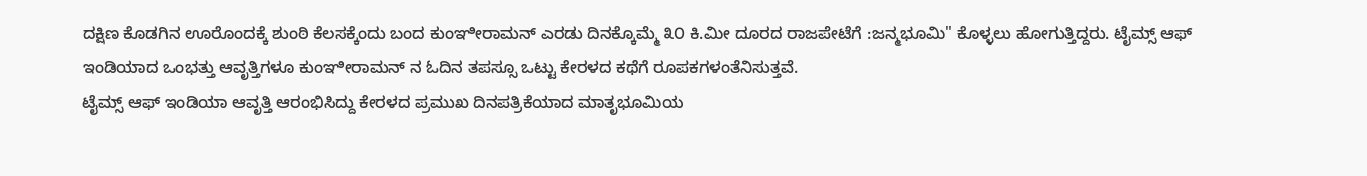ದಕ್ಷಿಣ ಕೊಡಗಿನ ಊರೊಂದಕ್ಕೆ ಶುಂಠಿ ಕೆಲಸಕ್ಕೆಂದು ಬಂದ ಕುಂಞೀರಾಮನ್ ಎರಡು ದಿನಕ್ಕೊಮ್ಮೆ ೩೦ ಕಿ.ಮೀ ದೂರದ ರಾಜಪೇಟೆಗೆ :ಜನ್ಮಭೂಮಿ" ಕೊಳ್ಳಲು ಹೋಗುತ್ತಿದ್ದರು. ಟೈಮ್ಸ್ ಆಫ್ ಇಂಡಿಯಾದ ಒಂಭತ್ತು ಆವೃತ್ತಿಗಳೂ ಕುಂಞೀರಾಮನ್ ನ ಓದಿನ ತಪಸ್ಸೂ ಒಟ್ಟು ಕೇರಳದ ಕಥೆಗೆ ರೂಪಕಗಳಂತೆನಿಸುತ್ತವೆ.
ಟೈಮ್ಸ್ ಆಫ್ ಇಂಡಿಯಾ ಆವೃತ್ತಿ ಆರಂಭಿಸಿದ್ದು ಕೇರಳದ ಪ್ರಮುಖ ದಿನಪತ್ರಿಕೆಯಾದ ಮಾತೃಭೂಮಿಯ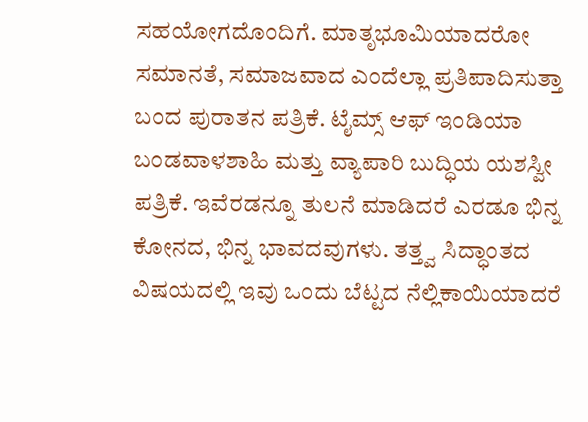ಸಹಯೋಗದೊಂದಿಗೆ. ಮಾತೃಭೂಮಿಯಾದರೋ ಸಮಾನತೆ, ಸಮಾಜವಾದ ಎಂದೆಲ್ಲಾ ಪ್ರತಿಪಾದಿಸುತ್ತಾ ಬಂದ ಪುರಾತನ ಪತ್ರಿಕೆ. ಟೈಮ್ಸ್ ಆಫ್ ಇಂಡಿಯಾ ಬಂಡವಾಳಶಾಹಿ ಮತ್ತು ವ್ಯಾಪಾರಿ ಬುದ್ಧಿಯ ಯಶಸ್ವೀ ಪತ್ರಿಕೆ. ಇವೆರಡನ್ನೂ ತುಲನೆ ಮಾಡಿದರೆ ಎರಡೂ ಭಿನ್ನ ಕೋನದ, ಭಿನ್ನ ಭಾವದವುಗಳು. ತತ್ತ್ವ ಸಿದ್ಧಾಂತದ ವಿಷಯದಲ್ಲಿ ಇವು ಒಂದು ಬೆಟ್ಟದ ನೆಲ್ಲಿಕಾಯಿಯಾದರೆ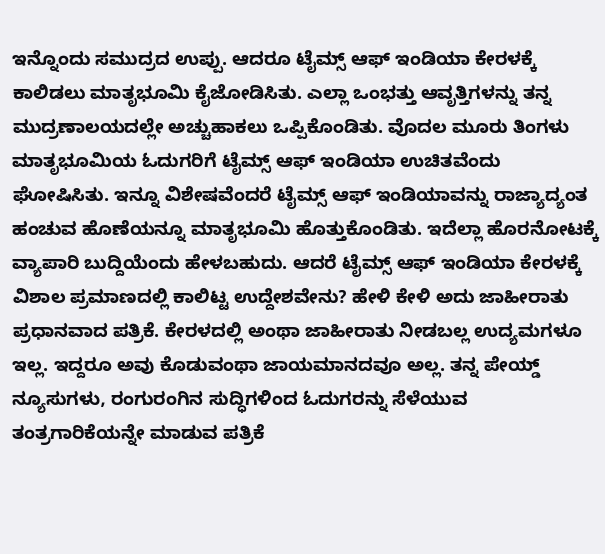ಇನ್ನೊಂದು ಸಮುದ್ರದ ಉಪ್ಪು. ಆದರೂ ಟೈಮ್ಸ್ ಆಫ್ ಇಂಡಿಯಾ ಕೇರಳಕ್ಕೆ ಕಾಲಿಡಲು ಮಾತೃಭೂಮಿ ಕೈಜೋಡಿಸಿತು. ಎಲ್ಲಾ ಒಂಭತ್ತು ಆವೃತ್ತಿಗಳನ್ನು ತನ್ನ ಮುದ್ರಣಾಲಯದಲ್ಲೇ ಅಚ್ಚುಹಾಕಲು ಒಪ್ಪಿಕೊಂಡಿತು. ವೊದಲ ಮೂರು ತಿಂಗಳು ಮಾತೃಭೂಮಿಯ ಓದುಗರಿಗೆ ಟೈಮ್ಸ್ ಆಫ್ ಇಂಡಿಯಾ ಉಚಿತವೆಂದು ಘೋಷಿಸಿತು. ಇನ್ನೂ ವಿಶೇಷವೆಂದರೆ ಟೈಮ್ಸ್ ಆಫ್ ಇಂಡಿಯಾವನ್ನು ರಾಜ್ಯಾದ್ಯಂತ ಹಂಚುವ ಹೊಣೆಯನ್ನೂ ಮಾತೃಭೂಮಿ ಹೊತ್ತುಕೊಂಡಿತು. ಇದೆಲ್ಲಾ ಹೊರನೋಟಕ್ಕೆ ವ್ಯಾಪಾರಿ ಬುದ್ದಿಯೆಂದು ಹೇಳಬಹುದು. ಆದರೆ ಟೈಮ್ಸ್ ಆಫ್ ಇಂಡಿಯಾ ಕೇರಳಕ್ಕೆ ವಿಶಾಲ ಪ್ರಮಾಣದಲ್ಲಿ ಕಾಲಿಟ್ಟ ಉದ್ದೇಶವೇನು? ಹೇಳಿ ಕೇಳಿ ಅದು ಜಾಹೀರಾತು ಪ್ರಧಾನವಾದ ಪತ್ರಿಕೆ. ಕೇರಳದಲ್ಲಿ ಅಂಥಾ ಜಾಹೀರಾತು ನೀಡಬಲ್ಲ ಉದ್ಯಮಗಳೂ ಇಲ್ಲ. ಇದ್ದರೂ ಅವು ಕೊಡುವಂಥಾ ಜಾಯಮಾನದವೂ ಅಲ್ಲ. ತನ್ನ ಪೇಯ್ಡ್ ನ್ಯೂಸುಗಳು, ರಂಗುರಂಗಿನ ಸುದ್ಧಿಗಳಿಂದ ಓದುಗರನ್ನು ಸೆಳೆಯುವ ತಂತ್ರಗಾರಿಕೆಯನ್ನೇ ಮಾಡುವ ಪತ್ರಿಕೆ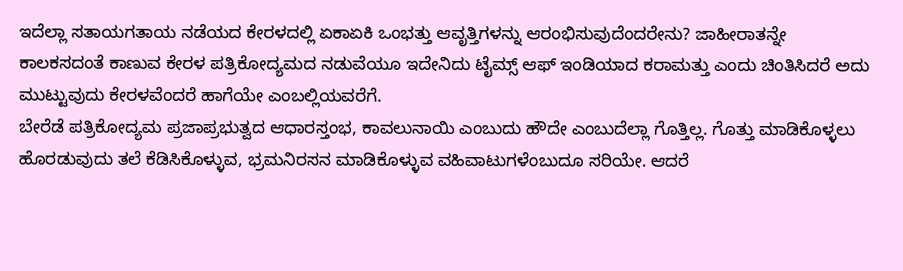ಇದೆಲ್ಲಾ ಸತಾಯಗತಾಯ ನಡೆಯದ ಕೇರಳದಲ್ಲಿ ಏಕಾಏಕಿ ಒಂಭತ್ತು ಆವೃತ್ತಿಗಳನ್ನು ಆರಂಭಿಸುವುದೆಂದರೇನು? ಜಾಹೀರಾತನ್ನೇ ಕಾಲಕಸದಂತೆ ಕಾಣುವ ಕೇರಳ ಪತ್ರಿಕೋದ್ಯಮದ ನಡುವೆಯೂ ಇದೇನಿದು ಟೈಮ್ಸ್ ಆಫ್ ಇಂಡಿಯಾದ ಕರಾಮತ್ತು ಎಂದು ಚಿಂತಿಸಿದರೆ ಅದು ಮುಟ್ಟುವುದು ಕೇರಳವೆಂದರೆ ಹಾಗೆಯೇ ಎಂಬಲ್ಲಿಯವರೆಗೆ.
ಬೇರೆಡೆ ಪತ್ರಿಕೋದ್ಯಮ ಪ್ರಜಾಪ್ರಭುತ್ವದ ಆಧಾರಸ್ತಂಭ, ಕಾವಲುನಾಯಿ ಎಂಬುದು ಹೌದೇ ಎಂಬುದೆಲ್ಲಾ ಗೊತ್ತಿಲ್ಲ. ಗೊತ್ತು ಮಾಡಿಕೊಳ್ಳಲು ಹೊರಡುವುದು ತಲೆ ಕೆಡಿಸಿಕೊಳ್ಳುವ, ಭ್ರಮನಿರಸನ ಮಾಡಿಕೊಳ್ಳುವ ವಹಿವಾಟುಗಳೆಂಬುದೂ ಸರಿಯೇ. ಆದರೆ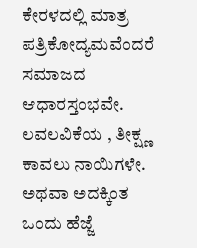ಕೇರಳದಲ್ಲಿ ಮಾತ್ರ ಪತ್ರಿಕೋದ್ಯಮವೆಂದರೆ ಸಮಾಜದ ಆಧಾರಸ್ತಂಭವೇ. ಲವಲವಿಕೆಯ , ತೀಕ್ಷ್ಣ ಕಾವಲು ನಾಯಿಗಳೇ. ಅಥವಾ ಅದಕ್ಕಿಂತ ಒಂದು ಹೆಜ್ಜೆ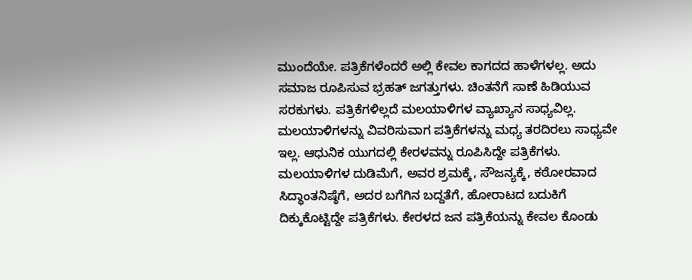ಮುಂದೆಯೇ. ಪತ್ರಿಕೆಗಳೆಂದರೆ ಅಲ್ಲಿ ಕೇವಲ ಕಾಗದದ ಹಾಳೆಗಳಲ್ಲ. ಅದು ಸಮಾಜ ರೂಪಿಸುವ ಭ್ರಹತ್ ಜಗತ್ತುಗಳು. ಚಿಂತನೆಗೆ ಸಾಣೆ ಹಿಡಿಯುವ ಸರಕುಗಳು. ಪತ್ರಿಕೆಗಳಿಲ್ಲದೆ ಮಲಯಾಳಿಗಳ ವ್ಯಾಖ್ಯಾನ ಸಾಧ್ಯವಿಲ್ಲ. ಮಲಯಾಳಿಗಳನ್ನು ವಿವರಿಸುವಾಗ ಪತ್ರಿಕೆಗಳನ್ನು ಮಧ್ಯ ತರದಿರಲು ಸಾಧ್ಯವೇ ಇಲ್ಲ. ಆಧುನಿಕ ಯುಗದಲ್ಲಿ ಕೇರಳವನ್ನು ರೂಪಿಸಿದ್ದೇ ಪತ್ರಿಕೆಗಳು. ಮಲಯಾಳಿಗಳ ದುಡಿಮೆಗೆ, ಅವರ ಶ್ರಮಕ್ಕೆ, ಸೌಜನ್ಯಕ್ಕೆ, ಕಠೋರವಾದ ಸಿದ್ಧಾಂತನಿಷ್ಠೆಗೆ, ಅದರ ಬಗೆಗಿನ ಬದ್ದತೆಗೆ, ಹೋರಾಟದ ಬದುಕಿಗೆ ದಿಕ್ಕುಕೊಟ್ಟಿದ್ದೇ ಪತ್ರಿಕೆಗಳು. ಕೇರಳದ ಜನ ಪತ್ರಿಕೆಯನ್ನು ಕೇವಲ ಕೊಂಡು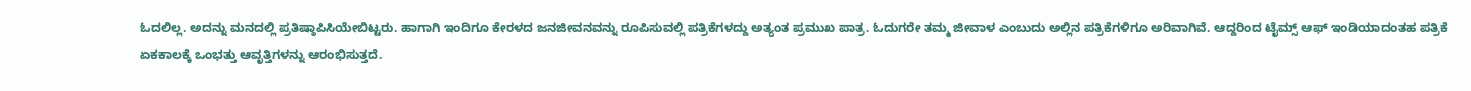ಓದಲಿಲ್ಲ. ಅದನ್ನು ಮನದಲ್ಲಿ ಪ್ರತಿಷ್ಠಾಪಿಸಿಯೇಬಿಟ್ಟರು. ಹಾಗಾಗಿ ಇಂದಿಗೂ ಕೇರಳದ ಜನಜೀವನವನ್ನು ರೂಪಿಸುವಲ್ಲಿ ಪತ್ರಿಕೆಗಳದ್ದು ಅತ್ಯಂತ ಪ್ರಮುಖ ಪಾತ್ರ. ಓದುಗರೇ ತಮ್ಮ ಜೀವಾಳ ಎಂಬುದು ಅಲ್ಲಿನ ಪತ್ರಿಕೆಗಳಿಗೂ ಅರಿವಾಗಿವೆ. ಆದ್ದರಿಂದ ಟೈಮ್ಸ್ ಆಫ್ ಇಂಡಿಯಾದಂತಹ ಪತ್ರಿಕೆ ಏಕಕಾಲಕ್ಕೆ ಒಂಭತ್ತು ಆವೃತ್ತಿಗಳನ್ನು ಆರಂಭಿಸುತ್ತದೆ.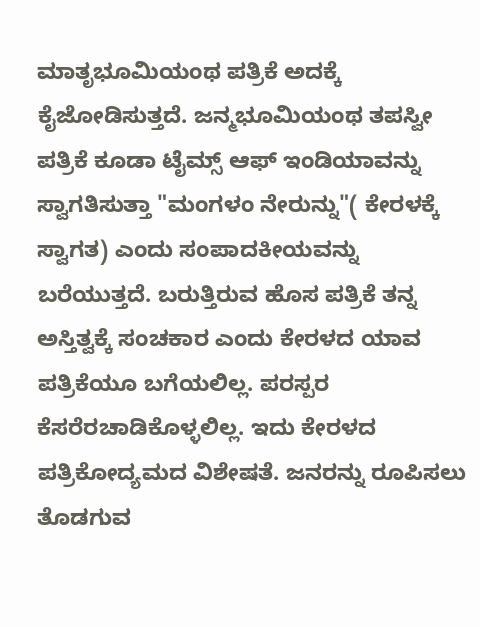ಮಾತೃಭೂಮಿಯಂಥ ಪತ್ರಿಕೆ ಅದಕ್ಕೆ ಕೈಜೋಡಿಸುತ್ತದೆ. ಜನ್ಮಭೂಮಿಯಂಥ ತಪಸ್ವೀ ಪತ್ರಿಕೆ ಕೂಡಾ ಟೈಮ್ಸ್ ಆಫ್ ಇಂಡಿಯಾವನ್ನು ಸ್ವಾಗತಿಸುತ್ತಾ "ಮಂಗಳಂ ನೇರುನ್ನು"( ಕೇರಳಕ್ಕೆ ಸ್ವಾಗತ) ಎಂದು ಸಂಪಾದಕೀಯವನ್ನು ಬರೆಯುತ್ತದೆ. ಬರುತ್ತಿರುವ ಹೊಸ ಪತ್ರಿಕೆ ತನ್ನ ಅಸ್ತಿತ್ವಕ್ಕೆ ಸಂಚಕಾರ ಎಂದು ಕೇರಳದ ಯಾವ ಪತ್ರಿಕೆಯೂ ಬಗೆಯಲಿಲ್ಲ. ಪರಸ್ಪರ ಕೆಸರೆರಚಾಡಿಕೊಳ್ಳಲಿಲ್ಲ. ಇದು ಕೇರಳದ ಪತ್ರಿಕೋದ್ಯಮದ ವಿಶೇಷತೆ. ಜನರನ್ನು ರೂಪಿಸಲು ತೊಡಗುವ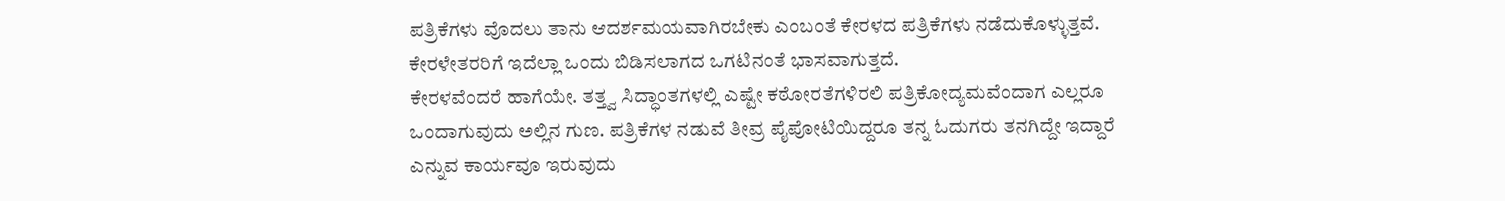ಪತ್ರಿಕೆಗಳು ವೊದಲು ತಾನು ಆದರ್ಶಮಯವಾಗಿರಬೇಕು ಎಂಬಂತೆ ಕೇರಳದ ಪತ್ರಿಕೆಗಳು ನಡೆದುಕೊಳ್ಳುತ್ತವೆ. ಕೇರಳೇತರರಿಗೆ ಇದೆಲ್ಲಾ ಒಂದು ಬಿಡಿಸಲಾಗದ ಒಗಟಿನಂತೆ ಭಾಸವಾಗುತ್ತದೆ.
ಕೇರಳವೆಂದರೆ ಹಾಗೆಯೇ. ತತ್ತ್ವ ಸಿದ್ಧಾಂತಗಳಲ್ಲಿ ಎಷ್ಟೇ ಕಠೋರತೆಗಳಿರಲಿ ಪತ್ರಿಕೋದ್ಯಮವೆಂದಾಗ ಎಲ್ಲರೂ ಒಂದಾಗುವುದು ಅಲ್ಲಿನ ಗುಣ. ಪತ್ರಿಕೆಗಳ ನಡುವೆ ತೀವ್ರ ಪೈಪೋಟಿಯಿದ್ದರೂ ತನ್ನ ಓದುಗರು ತನಗಿದ್ದೇ ಇದ್ದಾರೆ ಎನ್ನುವ ಕಾರ್ಯವೂ ಇರುವುದು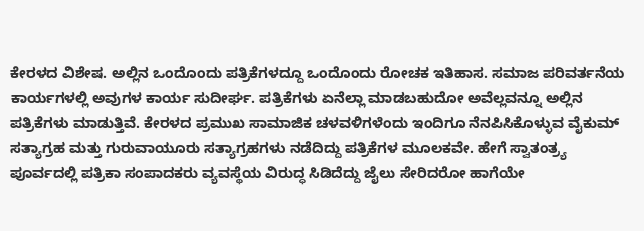ಕೇರಳದ ವಿಶೇಷ. ಅಲ್ಲಿನ ಒಂದೊಂದು ಪತ್ರಿಕೆಗಳದ್ದೂ ಒಂದೊಂದು ರೋಚಕ ಇತಿಹಾಸ. ಸಮಾಜ ಪರಿವರ್ತನೆಯ ಕಾರ್ಯಗಳಲ್ಲಿ ಅವುಗಳ ಕಾರ್ಯ ಸುದೀರ್ಘ. ಪತ್ರಿಕೆಗಳು ಏನೆಲ್ಲಾ ಮಾಡಬಹುದೋ ಅವೆಲ್ಲವನ್ನೂ ಅಲ್ಲಿನ ಪತ್ರಿಕೆಗಳು ಮಾಡುತ್ತಿವೆ. ಕೇರಳದ ಪ್ರಮುಖ ಸಾಮಾಜಿಕ ಚಳವಳಿಗಳೆಂದು ಇಂದಿಗೂ ನೆನಪಿಸಿಕೊಳ್ಳುವ ವೈಕುಮ್ ಸತ್ಯಾಗ್ರಹ ಮತ್ತು ಗುರುವಾಯೂರು ಸತ್ಯಾಗ್ರಹಗಳು ನಡೆದಿದ್ದು ಪತ್ರಿಕೆಗಳ ಮೂಲಕವೇ. ಹೇಗೆ ಸ್ವಾತಂತ್ರ್ಯ ಪೂರ್ವದಲ್ಲಿ ಪತ್ರಿಕಾ ಸಂಪಾದಕರು ವ್ಯವಸ್ಥೆಯ ವಿರುದ್ಧ ಸಿಡಿದೆದ್ದು ಜೈಲು ಸೇರಿದರೋ ಹಾಗೆಯೇ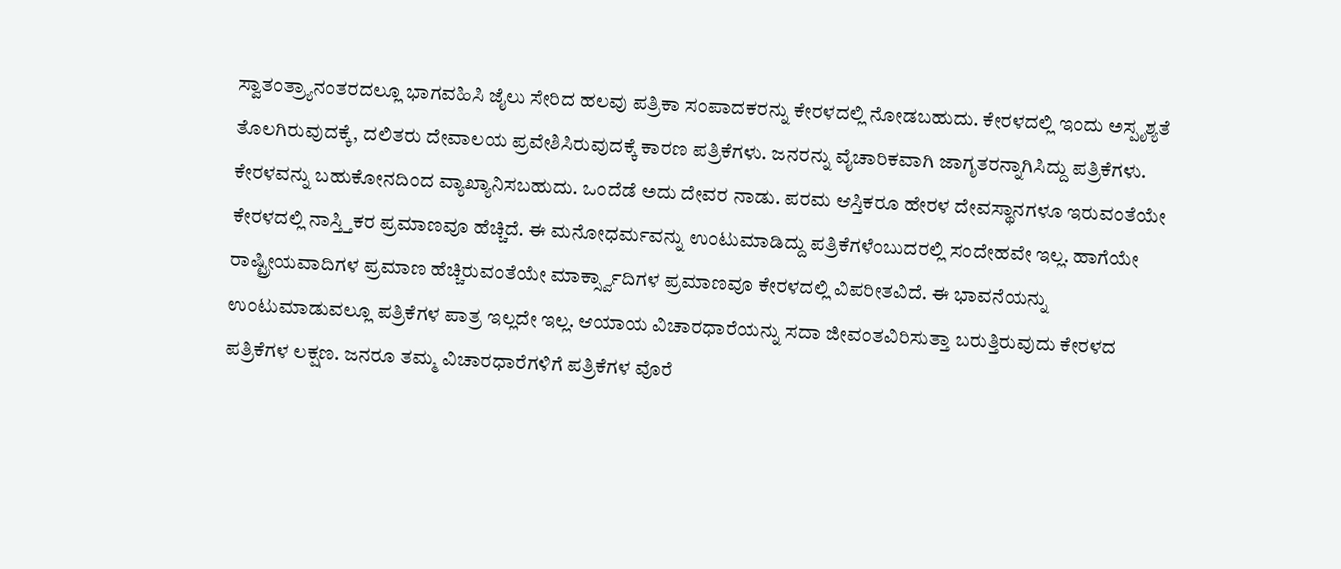ಸ್ವಾತಂತ್ರ್ಯಾನಂತರದಲ್ಲೂ ಭಾಗವಹಿಸಿ ಜೈಲು ಸೇರಿದ ಹಲವು ಪತ್ರಿಕಾ ಸಂಪಾದಕರನ್ನು ಕೇರಳದಲ್ಲಿ ನೋಡಬಹುದು. ಕೇರಳದಲ್ಲಿ ಇಂದು ಅಸ್ಪೃಶ್ಯತೆ ತೊಲಗಿರುವುದಕ್ಕೆ, ದಲಿತರು ದೇವಾಲಯ ಪ್ರವೇಶಿಸಿರುವುದಕ್ಕೆ ಕಾರಣ ಪತ್ರಿಕೆಗಳು. ಜನರನ್ನು ವೈಚಾರಿಕವಾಗಿ ಜಾಗೃತರನ್ನಾಗಿಸಿದ್ದು ಪತ್ರಿಕೆಗಳು.
ಕೇರಳವನ್ನು ಬಹುಕೋನದಿಂದ ವ್ಯಾಖ್ಯಾನಿಸಬಹುದು. ಒಂದೆಡೆ ಅದು ದೇವರ ನಾಡು. ಪರಮ ಆಸ್ತಿಕರೂ ಹೇರಳ ದೇವಸ್ಥಾನಗಳೂ ಇರುವಂತೆಯೇ ಕೇರಳದಲ್ಲಿ ನಾಸ್ತ್ತಿಕರ ಪ್ರಮಾಣವೂ ಹೆಚ್ಚಿದೆ. ಈ ಮನೋಧರ್ಮವನ್ನು ಉಂಟುಮಾಡಿದ್ದು ಪತ್ರಿಕೆಗಳೆಂಬುದರಲ್ಲಿ ಸಂದೇಹವೇ ಇಲ್ಲ. ಹಾಗೆಯೇ ರಾಷ್ಟ್ರೀಯವಾದಿಗಳ ಪ್ರಮಾಣ ಹೆಚ್ಚಿರುವಂತೆಯೇ ಮಾರ್ಕ್ಸ್ವಾದಿಗಳ ಪ್ರಮಾಣವೂ ಕೇರಳದಲ್ಲಿ ವಿಪರೀತವಿದೆ. ಈ ಭಾವನೆಯನ್ನು ಉಂಟುಮಾಡುವಲ್ಲೂ ಪತ್ರಿಕೆಗಳ ಪಾತ್ರ ಇಲ್ಲದೇ ಇಲ್ಲ. ಆಯಾಯ ವಿಚಾರಧಾರೆಯನ್ನು ಸದಾ ಜೀವಂತವಿರಿಸುತ್ತಾ ಬರುತ್ತಿರುವುದು ಕೇರಳದ ಪತ್ರಿಕೆಗಳ ಲಕ್ಷಣ. ಜನರೂ ತಮ್ಮ ವಿಚಾರಧಾರೆಗಳಿಗೆ ಪತ್ರಿಕೆಗಳ ವೊರೆ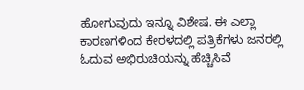ಹೋಗುವುದು ಇನ್ನೂ ವಿಶೇಷ. ಈ ಎಲ್ಲಾ ಕಾರಣಗಳಿಂದ ಕೇರಳದಲ್ಲಿ ಪತ್ರಿಕೆಗಳು ಜನರಲ್ಲಿ ಓದುವ ಅಭಿರುಚಿಯನ್ನು ಹೆಚ್ಚಿಸಿವೆ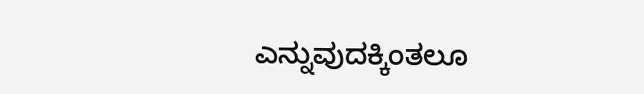ಎನ್ನುವುದಕ್ಕಿಂತಲೂ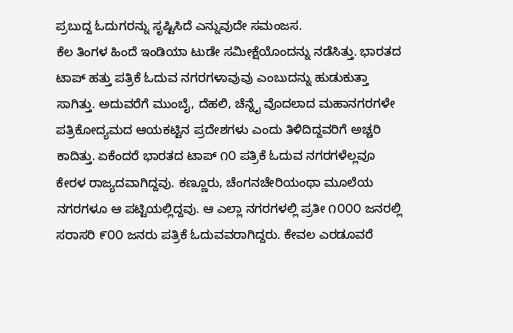ಪ್ರಬುದ್ದ ಓದುಗರನ್ನು ಸೃಷ್ಟಿಸಿದೆ ಎನ್ನುವುದೇ ಸಮಂಜಸ.
ಕೆಲ ತಿಂಗಳ ಹಿಂದೆ ಇಂಡಿಯಾ ಟುಡೇ ಸಮೀಕ್ಷೆಯೊಂದನ್ನು ನಡೆಸಿತ್ತು. ಭಾರತದ ಟಾಪ್ ಹತ್ತು ಪತ್ರಿಕೆ ಓದುವ ನಗರಗಳಾವುವು ಎಂಬುದನ್ನು ಹುಡುಕುತ್ತಾ ಸಾಗಿತ್ತು. ಅದುವರೆಗೆ ಮುಂಬೈ, ದೆಹಲಿ, ಚೆನ್ನೈ ವೊದಲಾದ ಮಹಾನಗರಗಳೇ ಪತ್ರಿಕೋದ್ಯಮದ ಆಯಕಟ್ಟಿನ ಪ್ರದೇಶಗಳು ಎಂದು ತಿಳಿದಿದ್ದವರಿಗೆ ಅಚ್ಚರಿ ಕಾದಿತ್ತು. ಏಕೆಂದರೆ ಭಾರತದ ಟಾಪ್ ೧೦ ಪತ್ರಿಕೆ ಓದುವ ನಗರಗಳೆಲ್ಲವೂ ಕೇರಳ ರಾಜ್ಯದವಾಗಿದ್ದವು. ಕಣ್ಣೂರು, ಚೆಂಗನಚೇರಿಯಂಥಾ ಮೂಲೆಯ ನಗರಗಳೂ ಆ ಪಟ್ಟಿಯಲ್ಲಿದ್ದವು. ಆ ಎಲ್ಲಾ ನಗರಗಳಲ್ಲಿ ಪ್ರತೀ ೧೦೦೦ ಜನರಲ್ಲಿ ಸರಾಸರಿ ೯೦೦ ಜನರು ಪತ್ರಿಕೆ ಓದುವವರಾಗಿದ್ದರು. ಕೇವಲ ಎರಡೂವರೆ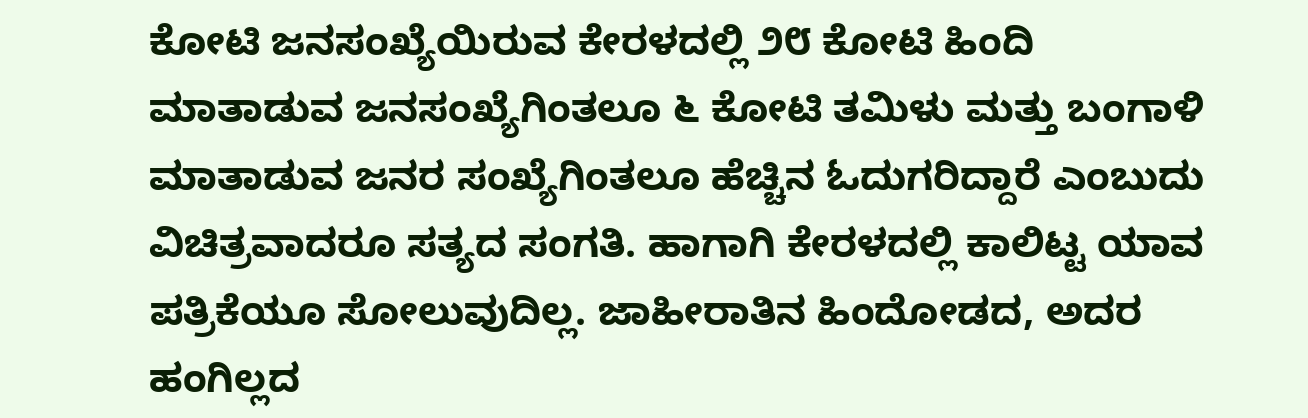ಕೋಟಿ ಜನಸಂಖ್ಯೆಯಿರುವ ಕೇರಳದಲ್ಲಿ ೨೮ ಕೋಟಿ ಹಿಂದಿ ಮಾತಾಡುವ ಜನಸಂಖ್ಯೆಗಿಂತಲೂ ೬ ಕೋಟಿ ತಮಿಳು ಮತ್ತು ಬಂಗಾಳಿ ಮಾತಾಡುವ ಜನರ ಸಂಖ್ಯೆಗಿಂತಲೂ ಹೆಚ್ಚಿನ ಓದುಗರಿದ್ದಾರೆ ಎಂಬುದು ವಿಚಿತ್ರವಾದರೂ ಸತ್ಯದ ಸಂಗತಿ. ಹಾಗಾಗಿ ಕೇರಳದಲ್ಲಿ ಕಾಲಿಟ್ಟ ಯಾವ ಪತ್ರಿಕೆಯೂ ಸೋಲುವುದಿಲ್ಲ. ಜಾಹೀರಾತಿನ ಹಿಂದೋಡದ, ಅದರ ಹಂಗಿಲ್ಲದ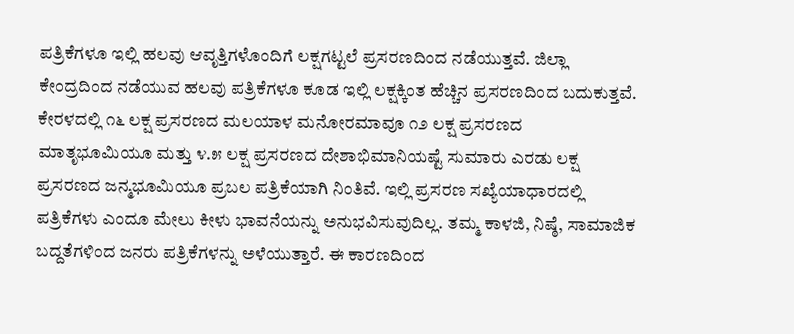ಪತ್ರಿಕೆಗಳೂ ಇಲ್ಲಿ ಹಲವು ಆವೃತ್ತಿಗಳೊಂದಿಗೆ ಲಕ್ಷಗಟ್ಟಲೆ ಪ್ರಸರಣದಿಂದ ನಡೆಯುತ್ತವೆ. ಜಿಲ್ಲಾ ಕೇಂದ್ರದಿಂದ ನಡೆಯುವ ಹಲವು ಪತ್ರಿಕೆಗಳೂ ಕೂಡ ಇಲ್ಲಿ ಲಕ್ಷಕ್ಕಿಂತ ಹೆಚ್ಚಿನ ಪ್ರಸರಣದಿಂದ ಬದುಕುತ್ತವೆ. ಕೇರಳದಲ್ಲಿ ೧೬ ಲಕ್ಷ ಪ್ರಸರಣದ ಮಲಯಾಳ ಮನೋರಮಾವೂ ೧೨ ಲಕ್ಷ ಪ್ರಸರಣದ ಮಾತೃಭೂಮಿಯೂ ಮತ್ತು ೪.೫ ಲಕ್ಷ ಪ್ರಸರಣದ ದೇಶಾಭಿಮಾನಿಯಷ್ಟೆ ಸುಮಾರು ಎರಡು ಲಕ್ಷ ಪ್ರಸರಣದ ಜನ್ಮಭೂಮಿಯೂ ಪ್ರಬಲ ಪತ್ರಿಕೆಯಾಗಿ ನಿಂತಿವೆ. ಇಲ್ಲಿ ಪ್ರಸರಣ ಸಖ್ಯೆಯಾಧಾರದಲ್ಲಿ ಪತ್ರಿಕೆಗಳು ಎಂದೂ ಮೇಲು ಕೀಳು ಭಾವನೆಯನ್ನು ಅನುಭವಿಸುವುದಿಲ್ಲ. ತಮ್ಮ ಕಾಳಜಿ, ನಿಷ್ಠೆ, ಸಾಮಾಜಿಕ ಬದ್ದತೆಗಳಿಂದ ಜನರು ಪತ್ರಿಕೆಗಳನ್ನು ಅಳೆಯುತ್ತಾರೆ. ಈ ಕಾರಣದಿಂದ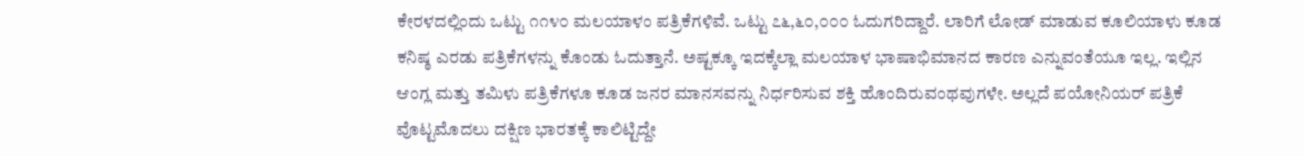ಕೇರಳದಲ್ಲಿಂದು ಒಟ್ಟು ೧೧೪೦ ಮಲಯಾಳಂ ಪತ್ರಿಕೆಗಳಿವೆ. ಒಟ್ಟು ೭೬,೬೦,೦೦೦ ಓದುಗರಿದ್ದಾರೆ. ಲಾರಿಗೆ ಲೋಡ್ ಮಾಡುವ ಕೂಲಿಯಾಳು ಕೂಡ ಕನಿಷ್ಠ ಎರಡು ಪತ್ರಿಕೆಗಳನ್ನು ಕೊಂಡು ಓದುತ್ತಾನೆ. ಅಷ್ಟಕ್ಕೂ ಇದಕ್ಕೆಲ್ಲಾ ಮಲಯಾಳ ಭಾಷಾಭಿಮಾನದ ಕಾರಣ ಎನ್ನುವಂತೆಯೂ ಇಲ್ಲ. ಇಲ್ಲಿನ ಆಂಗ್ಲ ಮತ್ತು ತಮಿಳು ಪತ್ರಿಕೆಗಳೂ ಕೂಡ ಜನರ ಮಾನಸವನ್ನು ನಿರ್ಧರಿಸುವ ಶಕ್ತಿ ಹೊಂದಿರುವಂಥವುಗಳೇ. ಅಲ್ಲದೆ ಪಯೋನಿಯರ್ ಪತ್ರಿಕೆ ವೊಟ್ಟಮೊದಲು ದಕ್ಷಿಣ ಭಾರತಕ್ಕೆ ಕಾಲಿಟ್ಟಿದ್ದೇ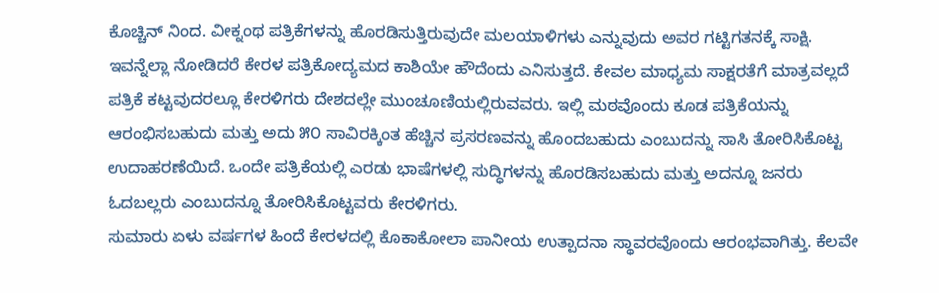ಕೊಚ್ಚಿನ್ ನಿಂದ. ವೀಕ್ನಂಥ ಪತ್ರಿಕೆಗಳನ್ನು ಹೊರಡಿಸುತ್ತಿರುವುದೇ ಮಲಯಾಳಿಗಳು ಎನ್ನುವುದು ಅವರ ಗಟ್ಟಿಗತನಕ್ಕೆ ಸಾಕ್ಷಿ. ಇವನ್ನೆಲ್ಲಾ ನೋಡಿದರೆ ಕೇರಳ ಪತ್ರಿಕೋದ್ಯಮದ ಕಾಶಿಯೇ ಹೌದೆಂದು ಎನಿಸುತ್ತದೆ. ಕೇವಲ ಮಾಧ್ಯಮ ಸಾಕ್ಷರತೆಗೆ ಮಾತ್ರವಲ್ಲದೆ ಪತ್ರಿಕೆ ಕಟ್ಟವುದರಲ್ಲೂ ಕೇರಳಿಗರು ದೇಶದಲ್ಲೇ ಮುಂಚೂಣಿಯಲ್ಲಿರುವವರು. ಇಲ್ಲಿ ಮಠವೊಂದು ಕೂಡ ಪತ್ರಿಕೆಯನ್ನು ಆರಂಭಿಸಬಹುದು ಮತ್ತು ಅದು ೫೦ ಸಾವಿರಕ್ಕಿಂತ ಹೆಚ್ಚಿನ ಪ್ರಸರಣವನ್ನು ಹೊಂದಬಹುದು ಎಂಬುದನ್ನು ಸಾಸಿ ತೋರಿಸಿಕೊಟ್ಟ ಉದಾಹರಣೆಯಿದೆ. ಒಂದೇ ಪತ್ರಿಕೆಯಲ್ಲಿ ಎರಡು ಭಾಷೆಗಳಲ್ಲಿ ಸುದ್ಧಿಗಳನ್ನು ಹೊರಡಿಸಬಹುದು ಮತ್ತು ಅದನ್ನೂ ಜನರು ಓದಬಲ್ಲರು ಎಂಬುದನ್ನೂ ತೋರಿಸಿಕೊಟ್ಟವರು ಕೇರಳಿಗರು.
ಸುಮಾರು ಏಳು ವರ್ಷಗಳ ಹಿಂದೆ ಕೇರಳದಲ್ಲಿ ಕೊಕಾಕೋಲಾ ಪಾನೀಯ ಉತ್ಪಾದನಾ ಸ್ಥಾವರವೊಂದು ಆರಂಭವಾಗಿತ್ತು. ಕೆಲವೇ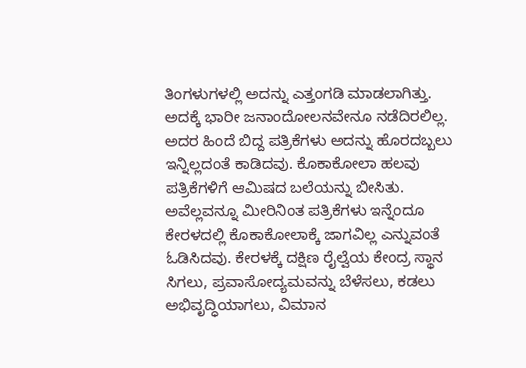ತಿಂಗಳುಗಳಲ್ಲಿ ಅದನ್ನು ಎತ್ತಂಗಡಿ ಮಾಡಲಾಗಿತ್ತು. ಅದಕ್ಕೆ ಭಾರೀ ಜನಾಂದೋಲನವೇನೂ ನಡೆದಿರಲಿಲ್ಲ. ಅದರ ಹಿಂದೆ ಬಿದ್ದ ಪತ್ರಿಕೆಗಳು ಅದನ್ನು ಹೊರದಬ್ಬಲು ಇನ್ನಿಲ್ಲದಂತೆ ಕಾಡಿದವು. ಕೊಕಾಕೋಲಾ ಹಲವು ಪತ್ರಿಕೆಗಳಿಗೆ ಆಮಿಷದ ಬಲೆಯನ್ನು ಬೀಸಿತು. ಅವೆಲ್ಲವನ್ನೂ ಮೀರಿನಿಂತ ಪತ್ರಿಕೆಗಳು ಇನ್ನೆಂದೂ ಕೇರಳದಲ್ಲಿ ಕೊಕಾಕೋಲಾಕ್ಕೆ ಜಾಗವಿಲ್ಲ ಎನ್ನುವಂತೆ ಓಡಿಸಿದವು. ಕೇರಳಕ್ಕೆ ದಕ್ಷಿಣ ರೈಲ್ವೆಯ ಕೇಂದ್ರ ಸ್ಥಾನ ಸಿಗಲು, ಪ್ರವಾಸೋದ್ಯಮವನ್ನು ಬೆಳೆಸಲು, ಕಡಲು ಅಭಿವೃದ್ಧಿಯಾಗಲು, ವಿಮಾನ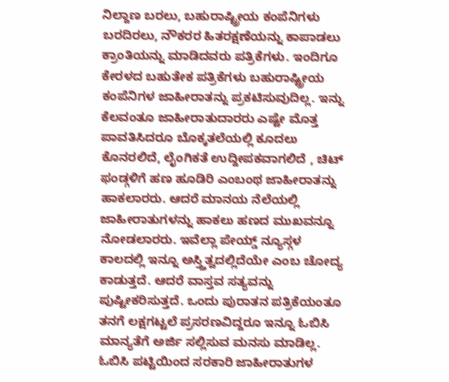ನಿಲ್ದಾಣ ಬರಲು, ಬಹುರಾಷ್ಟ್ರೀಯ ಕಂಪೆನಿಗಳು ಬರದಿರಲು, ನೌಕರರ ಹಿತರಕ್ಷಣೆಯನ್ನು ಕಾಪಾಡಲು ಕ್ರಾಂತಿಯನ್ನು ಮಾಡಿದವರು ಪತ್ರಿಕೆಗಳು. ಇಂದಿಗೂ ಕೇರಳದ ಬಹುತೇಕ ಪತ್ರಿಕೆಗಳು ಬಹುರಾಷ್ಟ್ರೀಯ ಕಂಪೆನಿಗಳ ಜಾಹೀರಾತನ್ನು ಪ್ರಕಟಿಸುವುದಿಲ್ಲ. ಇನ್ನು ಕೆಲವಂತೂ ಜಾಹೀರಾತುದಾರರು ಎಷ್ಟೇ ಮೊತ್ತ ಪಾವತಿಸಿದರೂ ಬೊಕ್ಕತಲೆಯಲ್ಲಿ ಕೂದಲು ಕೊನರಲಿದೆ, ಲೈಂಗಿಕತೆ ಉದ್ದೀಪಕವಾಗಲಿದೆ , ಚಿಟ್ ಫಂಡ್ಗಳಿಗೆ ಹಣ ಹೂಡಿರಿ ಎಂಬಂಥ ಜಾಹೀರಾತನ್ನು ಹಾಕಲಾರರು. ಆದರೆ ಮಾನಯ ನೆಲೆಯಲ್ಲಿ ಜಾಹೀರಾತುಗಳನ್ನು ಹಾಕಲು ಹಣದ ಮುಖವನ್ನೂ ನೋಡಲಾರರು. ಇವೆಲ್ಲಾ ಪೇಯ್ಡ್ ನ್ಯೂಸ್ಗಳ ಕಾಲದಲ್ಲಿ ಇನ್ನೂ ಅಸ್ತ್ತಿತ್ವದಲ್ಲಿದೆಯೇ ಎಂಬ ಚೋದ್ಯ ಕಾಡುತ್ತದೆ. ಆದರೆ ವಾಸ್ತವ ಸತ್ಯವನ್ನು ಪುಷ್ಟೀಕರಿಸುತ್ತದೆ. ಒಂದು ಪುರಾತನ ಪತ್ರಿಕೆಯಂತೂ ತನಗೆ ಲಕ್ಷಗಟ್ಟಲೆ ಪ್ರಸರಣವಿದ್ದರೂ ಇನ್ನೂ ಓಬಿಸಿ ಮಾನ್ಯತೆಗೆ ಅರ್ಜಿ ಸಲ್ಲಿಸುವ ಮನಸು ಮಾಡಿಲ್ಲ. ಓಬಿಸಿ ಪಟ್ಟಿಯಿಂದ ಸರಕಾರಿ ಜಾಹೀರಾತುಗಳ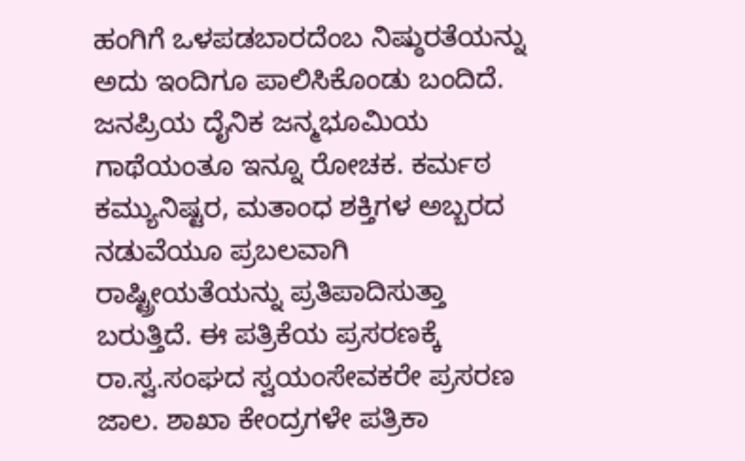ಹಂಗಿಗೆ ಒಳಪಡಬಾರದೆಂಬ ನಿಷ್ಠುರತೆಯನ್ನು ಅದು ಇಂದಿಗೂ ಪಾಲಿಸಿಕೊಂಡು ಬಂದಿದೆ. ಜನಪ್ರಿಯ ದೈನಿಕ ಜನ್ಮಭೂಮಿಯ ಗಾಥೆಯಂತೂ ಇನ್ನೂ ರೋಚಕ. ಕರ್ಮಠ ಕಮ್ಯುನಿಷ್ಟರ, ಮತಾಂಧ ಶಕ್ತಿಗಳ ಅಬ್ಬರದ ನಡುವೆಯೂ ಪ್ರಬಲವಾಗಿ ರಾಷ್ಟ್ರೀಯತೆಯನ್ನು ಪ್ರತಿಪಾದಿಸುತ್ತಾ ಬರುತ್ತಿದೆ. ಈ ಪತ್ರಿಕೆಯ ಪ್ರಸರಣಕ್ಕೆ ರಾ.ಸ್ವ.ಸಂಘದ ಸ್ವಯಂಸೇವಕರೇ ಪ್ರಸರಣ ಜಾಲ. ಶಾಖಾ ಕೇಂದ್ರಗಳೇ ಪತ್ರಿಕಾ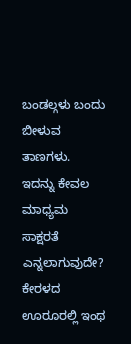ಬಂಡಲ್ಗಳು ಬಂದು ಬೀಳುವ ತಾಣಗಳು. ಇದನ್ನು ಕೇವಲ ಮಾಧ್ಯಮ ಸಾಕ್ಷರತೆ ಎನ್ನಲಾಗುವುದೇ? ಕೇರಳದ ಊರೂರಲ್ಲಿ ಇಂಥ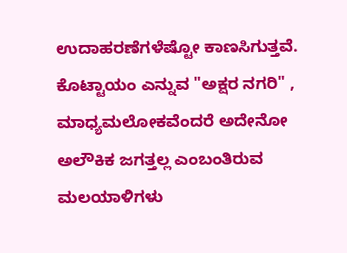ಉದಾಹರಣೆಗಳೆಷ್ಟೋ ಕಾಣಸಿಗುತ್ತವೆ. ಕೊಟ್ಟಾಯಂ ಎನ್ನುವ "ಅಕ್ಷರ ನಗರಿ" , ಮಾಧ್ಯಮಲೋಕವೆಂದರೆ ಅದೇನೋ ಅಲೌಕಿಕ ಜಗತ್ತಲ್ಲ ಎಂಬಂತಿರುವ ಮಲಯಾಳಿಗಳು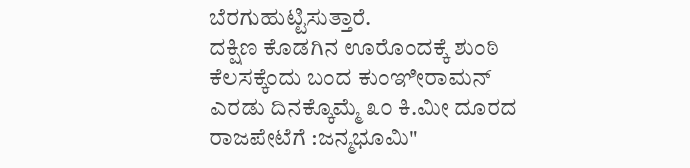ಬೆರಗುಹುಟ್ಟಿಸುತ್ತಾರೆ.
ದಕ್ಷಿಣ ಕೊಡಗಿನ ಊರೊಂದಕ್ಕೆ ಶುಂಠಿ ಕೆಲಸಕ್ಕೆಂದು ಬಂದ ಕುಂಞೀರಾಮನ್ ಎರಡು ದಿನಕ್ಕೊಮ್ಮೆ ೩೦ ಕಿ.ಮೀ ದೂರದ ರಾಜಪೇಟೆಗೆ :ಜನ್ಮಭೂಮಿ"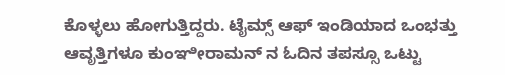ಕೊಳ್ಳಲು ಹೋಗುತ್ತಿದ್ದರು. ಟೈಮ್ಸ್ ಆಫ್ ಇಂಡಿಯಾದ ಒಂಭತ್ತು ಆವೃತ್ತಿಗಳೂ ಕುಂಞೀರಾಮನ್ ನ ಓದಿನ ತಪಸ್ಸೂ ಒಟ್ಟು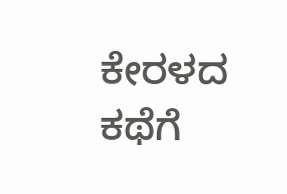ಕೇರಳದ ಕಥೆಗೆ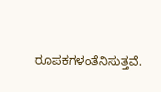ರೂಪಕಗಳಂತೆನಿಸುತ್ತವೆ.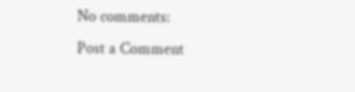No comments:
Post a Comment